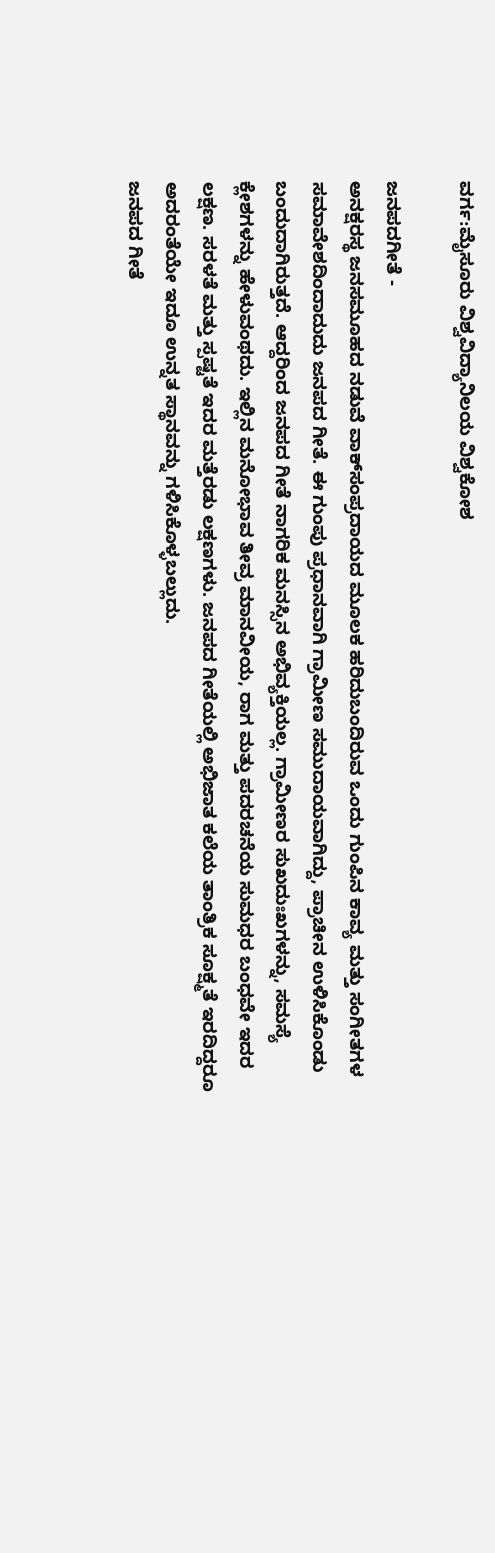ವರ್ಗ:ಮೈಸೂರು ವಿಶ್ವವಿದ್ಯಾನಿಲಯ ವಿಶ್ವಕೋಶ

ಜನಪದಗೀತೆ -
ಅನಕ್ಷರಸ್ಥ ಜನಸಮೂಹದ ನಡುವೆ ವಾಕ್‍ಸಂಪ್ರದಾಯದ ಮೂಲಕ ಹರಿದುಬಂದಿರುವ ಒಂದು ಗುಂಪಿನ ಕಾವ್ಯ ಮತ್ತು ಸಂಗೀತಗಳ ಸಮಾವೇಶದಿಂದಾದುದು ಜನಪದ ಗೀತೆ. ಈ ಗುಂಪು ಪ್ರಧಾನವಾಗಿ ಗ್ರಾಮೀಣ ಸಮುದಾಯವಾಗಿದ್ದು, ಪ್ರಾಚೀನ ಉಳಿಸಿಕೊಂಡು ಬಂದುದಾಗಿರುತ್ತದೆ. ಆದ್ದರಿಂದ ಜನಪದ ಗೀತೆ ನಾಗರಿಕ ಮನಸ್ಸಿನ ಅಭಿವ್ಯಕ್ತಿಯಲ್ಲ. ಗ್ರಾಮೀಣರ ಸುಖದುಃಖಗಳನ್ನು, ಸಮಸ್ಯೆ ಕ್ಲೇಶಗಳನ್ನು ಹೇಳುವಂಥದು. ಇಲ್ಲಿನ ಮನೋಭಾವ ತೀವ್ರ ಮಾನವೀಯ, ರಾಗ ಮತ್ತು ಪದರಚನೆಯ ಸುಮಧರ ಬಂಧವೇ ಇದರ ಲಕ್ಷಣ. ಸರಳತೆ ಮತ್ತು ಸ್ಪಷ್ಟತೆ ಇದರ ಮತ್ತೆರಡು ಲಕ್ಷಣಗಳು. ಜನಪದ ಗೀತೆಯಲ್ಲಿ ಅಭಿಜಾತ ಕಲೆಯ ತಾಂತ್ರಿಕ ಸೂಕ್ಷ್ಮತೆ ಇರದಿದ್ದರೂ ಅದರಂತೆಯೇ ಇದೂ ಉನ್ನತ ಸ್ಥಾನವನ್ನು ಗಳಿಸಿಕೊಳ್ಳಬಲ್ಲುದು.
ಜನಪದ ಗೀತೆ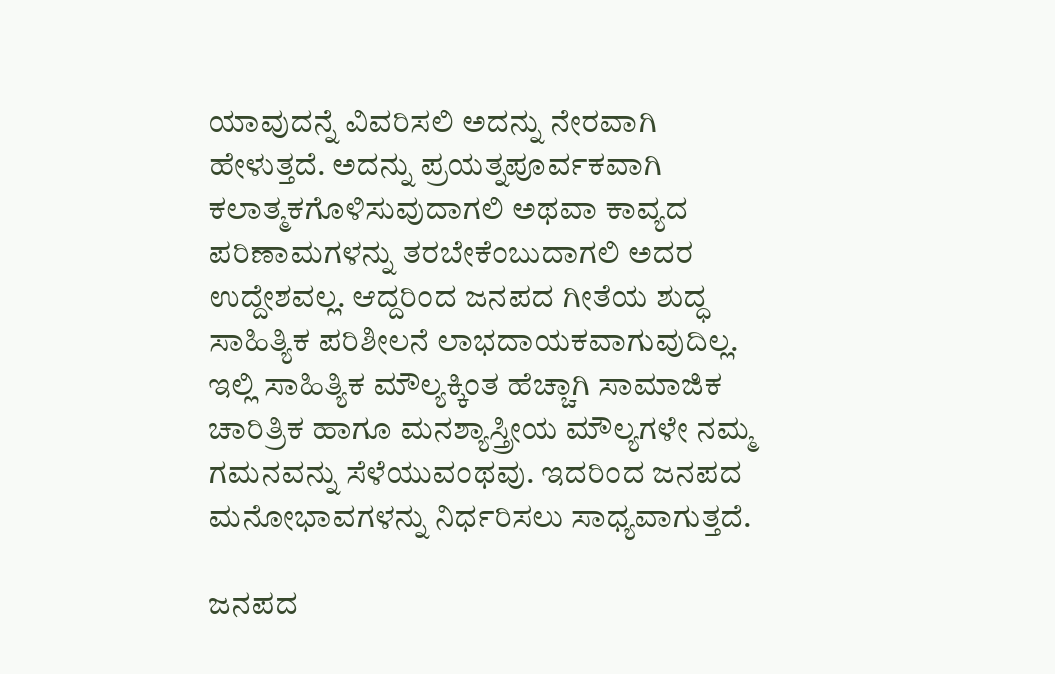ಯಾವುದನ್ನೆ ವಿವರಿಸಲಿ ಅದನ್ನು ನೇರವಾಗಿ ಹೇಳುತ್ತದೆ. ಅದನ್ನು ಪ್ರಯತ್ನಪೂರ್ವಕವಾಗಿ ಕಲಾತ್ಮಕಗೊಳಿಸುವುದಾಗಲಿ ಅಥವಾ ಕಾವ್ಯದ ಪರಿಣಾಮಗಳನ್ನು ತರಬೇಕೆಂಬುದಾಗಲಿ ಅದರ ಉದ್ದೇಶವಲ್ಲ. ಆದ್ದರಿಂದ ಜನಪದ ಗೀತೆಯ ಶುದ್ಧ ಸಾಹಿತ್ಯಿಕ ಪರಿಶೀಲನೆ ಲಾಭದಾಯಕವಾಗುವುದಿಲ್ಲ. ಇಲ್ಲಿ ಸಾಹಿತ್ಯಿಕ ಮೌಲ್ಯಕ್ಕಿಂತ ಹೆಚ್ಚಾಗಿ ಸಾಮಾಜಿಕ ಚಾರಿತ್ರಿಕ ಹಾಗೂ ಮನಶ್ಯಾಸ್ತ್ರೀಯ ಮೌಲ್ಯಗಳೇ ನಮ್ಮ ಗಮನವನ್ನು ಸೆಳೆಯುವಂಥವು. ಇದರಿಂದ ಜನಪದ ಮನೋಭಾವಗಳನ್ನು ನಿರ್ಧರಿಸಲು ಸಾಧ್ಯವಾಗುತ್ತದೆ.

ಜನಪದ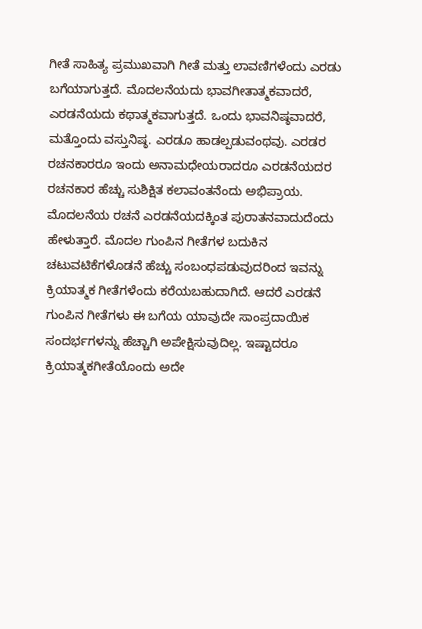ಗೀತೆ ಸಾಹಿತ್ಯ ಪ್ರಮುಖವಾಗಿ ಗೀತೆ ಮತ್ತು ಲಾವಣಿಗಳೆಂದು ಎರಡು ಬಗೆಯಾಗುತ್ತದೆ. ಮೊದಲನೆಯದು ಭಾವಗೀತಾತ್ಮಕವಾದರೆ, ಎರಡನೆಯದು ಕಥಾತ್ಮಕವಾಗುತ್ತದೆ. ಒಂದು ಭಾವನಿಷ್ಠವಾದರೆ, ಮತ್ತೊಂದು ವಸ್ತುನಿಷ್ಠ. ಎರಡೂ ಹಾಡಲ್ಪಡುವಂಥವು. ಎರಡರ ರಚನಕಾರರೂ ಇಂದು ಅನಾಮಧೇಯರಾದರೂ ಎರಡನೆಯದರ ರಚನಕಾರ ಹೆಚ್ಚು ಸುಶಿಕ್ಷಿತ ಕಲಾವಂತನೆಂದು ಅಭಿಪ್ರಾಯ. ಮೊದಲನೆಯ ರಚನೆ ಎರಡನೆಯದಕ್ಕಿಂತ ಪುರಾತನವಾದುದೆಂದು ಹೇಳುತ್ತಾರೆ. ಮೊದಲ ಗುಂಪಿನ ಗೀತೆಗಳ ಬದುಕಿನ ಚಟುವಟಿಕೆಗಳೊಡನೆ ಹೆಚ್ಚು ಸಂಬಂಧಪಡುವುದರಿಂದ ಇವನ್ನು ಕ್ರಿಯಾತ್ಮಕ ಗೀತೆಗಳೆಂದು ಕರೆಯಬಹುದಾಗಿದೆ. ಆದರೆ ಎರಡನೆ ಗುಂಪಿನ ಗೀತೆಗಳು ಈ ಬಗೆಯ ಯಾವುದೇ ಸಾಂಪ್ರದಾಯಿಕ ಸಂದರ್ಭಗಳನ್ನು ಹೆಚ್ಚಾಗಿ ಅಪೇಕ್ಷಿಸುವುದಿಲ್ಲ. ಇಷ್ಟಾದರೂ ಕ್ರಿಯಾತ್ಮಕಗೀತೆಯೊಂದು ಅದೇ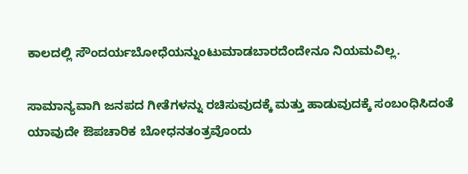ಕಾಲದಲ್ಲಿ ಸೌಂದರ್ಯಬೋಧೆಯನ್ನುಂಟುಮಾಡಬಾರದೆಂದೇನೂ ನಿಯಮವಿಲ್ಲ.

ಸಾಮಾನ್ಯವಾಗಿ ಜನಪದ ಗೀತೆಗಳನ್ನು ರಚಿಸುವುದಕ್ಕೆ ಮತ್ತು ಹಾಡುವುದಕ್ಕೆ ಸಂಬಂಧಿಸಿದಂತೆ ಯಾವುದೇ ಔಪಚಾರಿಕ ಬೋಧನತಂತ್ರವೊಂದು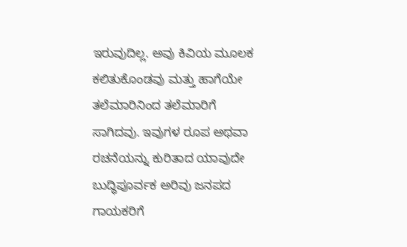ಇರುವುದಿಲ್ಲ. ಅವು ಕಿವಿಯ ಮೂಲಕ ಕಲಿತುಕೊಂಡವು ಮತ್ತು ಹಾಗೆಯೇ ತಲೆಮಾರಿನಿಂದ ತಲೆಮಾರಿಗೆ ಸಾಗಿದವು. ಇವುಗಳ ರೂಪ ಅಥವಾ ರಚನೆಯನ್ನು ಕುರಿತಾದ ಯಾವುದೇ ಬುದ್ಧಿಪೂರ್ವಕ ಅರಿವು ಜನಪದ ಗಾಯಕರಿಗೆ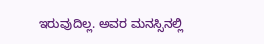ಇರುವುದಿಲ್ಲ. ಅವರ ಮನಸ್ಸಿನಲ್ಲಿ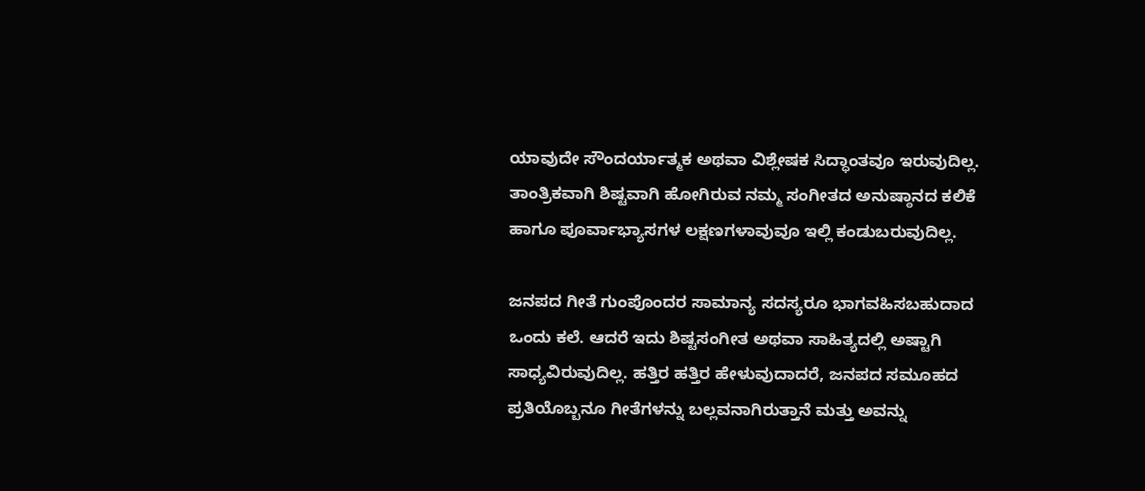ಯಾವುದೇ ಸೌಂದರ್ಯಾತ್ಮಕ ಅಥವಾ ವಿಶ್ಲೇಷಕ ಸಿದ್ಧಾಂತವೂ ಇರುವುದಿಲ್ಲ. ತಾಂತ್ರಿಕವಾಗಿ ಶಿಷ್ಟವಾಗಿ ಹೋಗಿರುವ ನಮ್ಮ ಸಂಗೀತದ ಅನುಷ್ಠಾನದ ಕಲಿಕೆ ಹಾಗೂ ಪೂರ್ವಾಭ್ಯಾಸಗಳ ಲಕ್ಷಣಗಳಾವುವೂ ಇಲ್ಲಿ ಕಂಡುಬರುವುದಿಲ್ಲ.

ಜನಪದ ಗೀತೆ ಗುಂಪೊಂದರ ಸಾಮಾನ್ಯ ಸದಸ್ಯರೂ ಭಾಗವಹಿಸಬಹುದಾದ ಒಂದು ಕಲೆ. ಆದರೆ ಇದು ಶಿಷ್ಟಸಂಗೀತ ಅಥವಾ ಸಾಹಿತ್ಯದಲ್ಲಿ ಅಷ್ಟಾಗಿ ಸಾಧ್ಯವಿರುವುದಿಲ್ಲ. ಹತ್ತಿರ ಹತ್ತಿರ ಹೇಳುವುದಾದರೆ, ಜನಪದ ಸಮೂಹದ ಪ್ರತಿಯೊಬ್ಬನೂ ಗೀತೆಗಳನ್ನು ಬಲ್ಲವನಾಗಿರುತ್ತಾನೆ ಮತ್ತು ಅವನ್ನು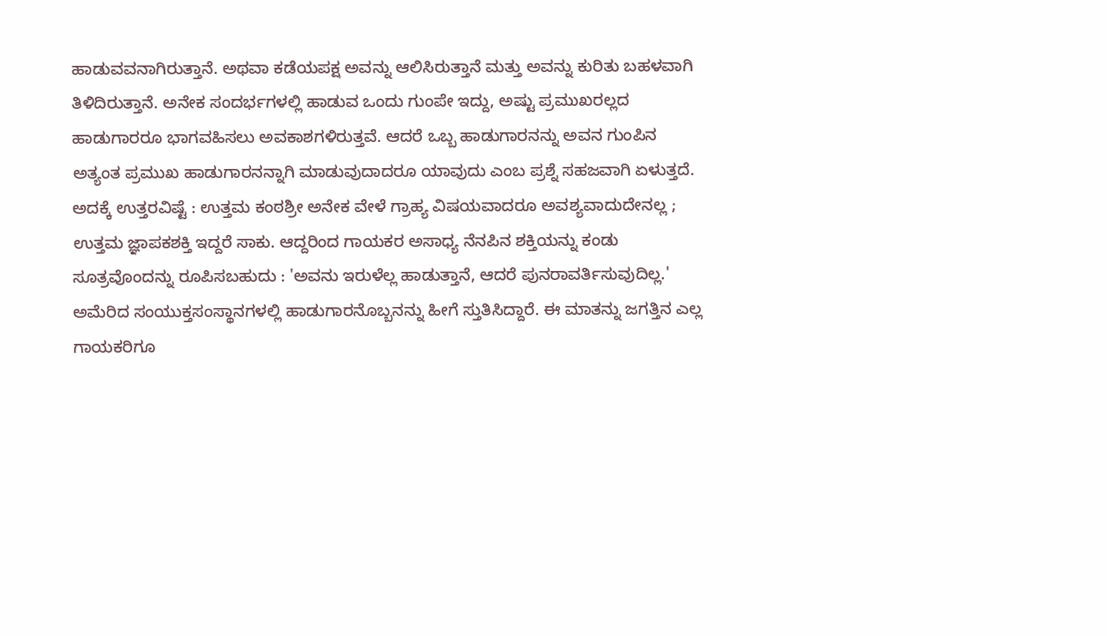ಹಾಡುವವನಾಗಿರುತ್ತಾನೆ. ಅಥವಾ ಕಡೆಯಪಕ್ಷ ಅವನ್ನು ಆಲಿಸಿರುತ್ತಾನೆ ಮತ್ತು ಅವನ್ನು ಕುರಿತು ಬಹಳವಾಗಿ ತಿಳಿದಿರುತ್ತಾನೆ. ಅನೇಕ ಸಂದರ್ಭಗಳಲ್ಲಿ ಹಾಡುವ ಒಂದು ಗುಂಪೇ ಇದ್ದು, ಅಷ್ಟು ಪ್ರಮುಖರಲ್ಲದ ಹಾಡುಗಾರರೂ ಭಾಗವಹಿಸಲು ಅವಕಾಶಗಳಿರುತ್ತವೆ. ಆದರೆ ಒಬ್ಬ ಹಾಡುಗಾರನನ್ನು ಅವನ ಗುಂಪಿನ ಅತ್ಯಂತ ಪ್ರಮುಖ ಹಾಡುಗಾರನನ್ನಾಗಿ ಮಾಡುವುದಾದರೂ ಯಾವುದು ಎಂಬ ಪ್ರಶ್ನೆ ಸಹಜವಾಗಿ ಏಳುತ್ತದೆ. ಅದಕ್ಕೆ ಉತ್ತರವಿಷ್ಟೆ : ಉತ್ತಮ ಕಂಠಶ್ರೀ ಅನೇಕ ವೇಳೆ ಗ್ರಾಹ್ಯ ವಿಷಯವಾದರೂ ಅವಶ್ಯವಾದುದೇನಲ್ಲ ; ಉತ್ತಮ ಜ್ಞಾಪಕಶಕ್ತಿ ಇದ್ದರೆ ಸಾಕು. ಆದ್ದರಿಂದ ಗಾಯಕರ ಅಸಾಧ್ಯ ನೆನಪಿನ ಶಕ್ತಿಯನ್ನು ಕಂಡು ಸೂತ್ರವೊಂದನ್ನು ರೂಪಿಸಬಹುದು : 'ಅವನು ಇರುಳೆಲ್ಲ ಹಾಡುತ್ತಾನೆ, ಆದರೆ ಪುನರಾವರ್ತಿಸುವುದಿಲ್ಲ.' ಅಮೆರಿದ ಸಂಯುಕ್ತಸಂಸ್ಥಾನಗಳಲ್ಲಿ ಹಾಡುಗಾರನೊಬ್ಬನನ್ನು ಹೀಗೆ ಸ್ತುತಿಸಿದ್ದಾರೆ. ಈ ಮಾತನ್ನು ಜಗತ್ತಿನ ಎಲ್ಲ ಗಾಯಕರಿಗೂ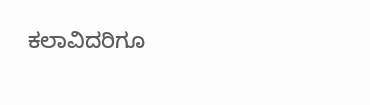ಕಲಾವಿದರಿಗೂ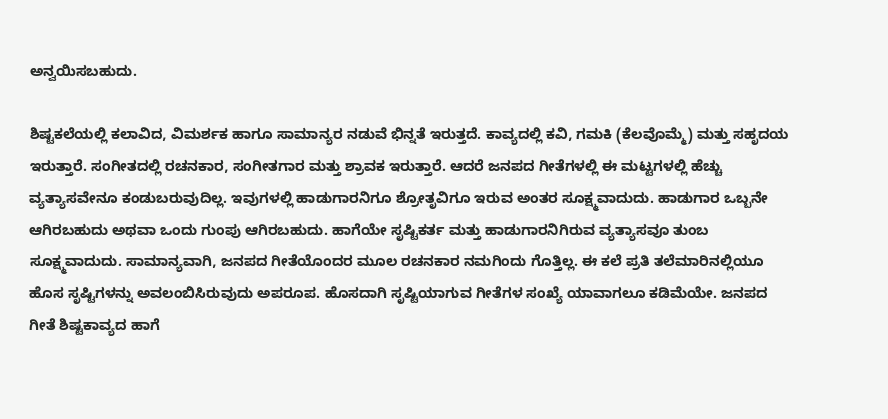ಅನ್ವಯಿಸಬಹುದು.

ಶಿಷ್ಟಕಲೆಯಲ್ಲಿ ಕಲಾವಿದ, ವಿಮರ್ಶಕ ಹಾಗೂ ಸಾಮಾನ್ಯರ ನಡುವೆ ಭಿನ್ನತೆ ಇರುತ್ತದೆ. ಕಾವ್ಯದಲ್ಲಿ ಕವಿ, ಗಮಕಿ (ಕೆಲವೊಮ್ಮೆ) ಮತ್ತು ಸಹೃದಯ ಇರುತ್ತಾರೆ. ಸಂಗೀತದಲ್ಲಿ ರಚನಕಾರ, ಸಂಗೀತಗಾರ ಮತ್ತು ಶ್ರಾವಕ ಇರುತ್ತಾರೆ. ಆದರೆ ಜನಪದ ಗೀತೆಗಳಲ್ಲಿ ಈ ಮಟ್ಟಗಳಲ್ಲಿ ಹೆಚ್ಚು ವ್ಯತ್ಯಾಸವೇನೂ ಕಂಡುಬರುವುದಿಲ್ಲ. ಇವುಗಳಲ್ಲಿ ಹಾಡುಗಾರನಿಗೂ ಶ್ರೋತೃವಿಗೂ ಇರುವ ಅಂತರ ಸೂಕ್ಷ್ಮವಾದುದು. ಹಾಡುಗಾರ ಒಬ್ಬನೇ ಆಗಿರಬಹುದು ಅಥವಾ ಒಂದು ಗುಂಪು ಆಗಿರಬಹುದು. ಹಾಗೆಯೇ ಸೃಷ್ಟಿಕರ್ತ ಮತ್ತು ಹಾಡುಗಾರನಿಗಿರುವ ವ್ಯತ್ಯಾಸವೂ ತುಂಬ ಸೂಕ್ಷ್ಮವಾದುದು. ಸಾಮಾನ್ಯವಾಗಿ, ಜನಪದ ಗೀತೆಯೊಂದರ ಮೂಲ ರಚನಕಾರ ನಮಗಿಂದು ಗೊತ್ತಿಲ್ಲ. ಈ ಕಲೆ ಪ್ರತಿ ತಲೆಮಾರಿನಲ್ಲಿಯೂ ಹೊಸ ಸೃಷ್ಟಿಗಳನ್ನು ಅವಲಂಬಿಸಿರುವುದು ಅಪರೂಪ. ಹೊಸದಾಗಿ ಸೃಷ್ಟಿಯಾಗುವ ಗೀತೆಗಳ ಸಂಖ್ಯೆ ಯಾವಾಗಲೂ ಕಡಿಮೆಯೇ. ಜನಪದ ಗೀತೆ ಶಿಷ್ಟಕಾವ್ಯದ ಹಾಗೆ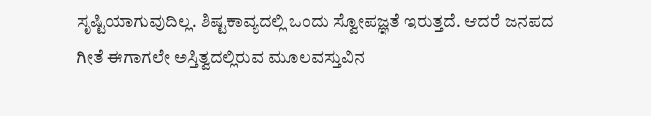ಸೃಷ್ಟಿಯಾಗುವುದಿಲ್ಲ. ಶಿಷ್ಟಕಾವ್ಯದಲ್ಲಿ ಒಂದು ಸ್ವೋಪಜ್ಞತೆ ಇರುತ್ತದೆ. ಆದರೆ ಜನಪದ ಗೀತೆ ಈಗಾಗಲೇ ಅಸ್ತಿತ್ವದಲ್ಲಿರುವ ಮೂಲವಸ್ತುವಿನ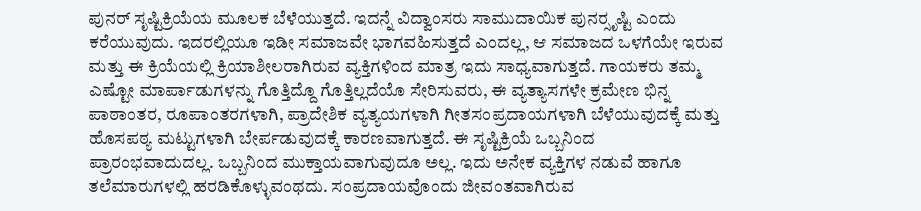ಪುನರ್ ಸೃಷ್ಟಿಕ್ರಿಯೆಯ ಮೂಲಕ ಬೆಳೆಯುತ್ತದೆ. ಇದನ್ನೆ ವಿದ್ವಾಂಸರು ಸಾಮುದಾಯಿಕ ಪುನರ್‍ಸೃಷ್ಟಿ ಎಂದು ಕರೆಯುವುದು. ಇದರಲ್ಲಿಯೂ ಇಡೀ ಸಮಾಜವೇ ಭಾಗವಹಿಸುತ್ತದೆ ಎಂದಲ್ಲ, ಆ ಸಮಾಜದ ಒಳಗೆಯೇ ಇರುವ ಮತ್ತು ಈ ಕ್ರಿಯೆಯಲ್ಲಿ ಕ್ರಿಯಾಶೀಲರಾಗಿರುವ ವ್ಯಕ್ತಿಗಳಿಂದ ಮಾತ್ರ ಇದು ಸಾಧ್ಯವಾಗುತ್ತದೆ. ಗಾಯಕರು ತಮ್ಮ ಎಷ್ಟೋ ಮಾರ್ಪಾಡುಗಳನ್ನು ಗೊತ್ತಿದ್ದೊ ಗೊತ್ತಿಲ್ಲದೆಯೊ ಸೇರಿಸುವರು, ಈ ವ್ಯತ್ಯಾಸಗಳೇ ಕ್ರಮೇಣ ಭಿನ್ನ ಪಾಠಾಂತರ, ರೂಪಾಂತರಗಳಾಗಿ, ಪ್ರಾದೇಶಿಕ ವ್ಯತ್ಯಯಗಳಾಗಿ ಗೀತಸಂಪ್ರದಾಯಗಳಾಗಿ ಬೆಳೆಯುವುದಕ್ಕೆ ಮತ್ತು ಹೊಸಪಠ್ಯ ಮಟ್ಟುಗಳಾಗಿ ಬೇರ್ಪಡುವುದಕ್ಕೆ ಕಾರಣವಾಗುತ್ತದೆ. ಈ ಸೃಷ್ಟಿಕ್ರಿಯೆ ಒಬ್ಬನಿಂದ ಪ್ರಾರಂಭವಾದುದಲ್ಲ. ಒಬ್ಬನಿಂದ ಮುಕ್ತಾಯವಾಗುವುದೂ ಅಲ್ಲ. ಇದು ಅನೇಕ ವ್ಯಕ್ತಿಗಳ ನಡುವೆ ಹಾಗೂ ತಲೆಮಾರುಗಳಲ್ಲಿ ಹರಡಿಕೊಳ್ಳುವಂಥದು. ಸಂಪ್ರದಾಯವೊಂದು ಜೀವಂತವಾಗಿರುವ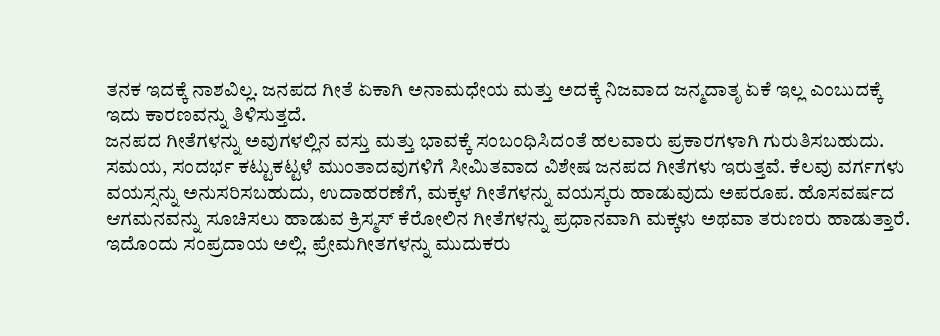ತನಕ ಇದಕ್ಕೆ ನಾಶವಿಲ್ಲ. ಜನಪದ ಗೀತೆ ಏಕಾಗಿ ಅನಾಮಧೇಯ ಮತ್ತು ಅದಕ್ಕೆ ನಿಜವಾದ ಜನ್ಮದಾತೃ ಏಕೆ ಇಲ್ಲ ಎಂಬುದಕ್ಕೆ ಇದು ಕಾರಣವನ್ನು ತಿಳಿಸುತ್ತದೆ.
ಜನಪದ ಗೀತೆಗಳನ್ನು ಅವುಗಳಲ್ಲಿನ ವಸ್ತು ಮತ್ತು ಭಾವಕ್ಕೆ ಸಂಬಂಧಿಸಿದಂತೆ ಹಲವಾರು ಪ್ರಕಾರಗಳಾಗಿ ಗುರುತಿಸಬಹುದು. ಸಮಯ, ಸಂದರ್ಭ ಕಟ್ಟುಕಟ್ಟಳೆ ಮುಂತಾದವುಗಳಿಗೆ ಸೀಮಿತವಾದ ವಿಶೇಷ ಜನಪದ ಗೀತೆಗಳು ಇರುತ್ತವೆ. ಕೆಲವು ವರ್ಗಗಳು ವಯಸ್ಸನ್ನು ಅನುಸರಿಸಬಹುದು, ಉದಾಹರಣೆಗೆ, ಮಕ್ಕಳ ಗೀತೆಗಳನ್ನು ವಯಸ್ಕರು ಹಾಡುವುದು ಅಪರೂಪ. ಹೊಸವರ್ಷದ ಆಗಮನವನ್ನು ಸೂಚಿಸಲು ಹಾಡುವ ಕ್ರಿಸ್ಮಸ್ ಕೆರೋಲಿನ ಗೀತೆಗಳನ್ನು ಪ್ರಧಾನವಾಗಿ ಮಕ್ಕಳು ಅಥವಾ ತರುಣರು ಹಾಡುತ್ತಾರೆ. ಇದೊಂದು ಸಂಪ್ರದಾಯ ಅಲ್ಲಿ. ಪ್ರೇಮಗೀತಗಳನ್ನು ಮುದುಕರು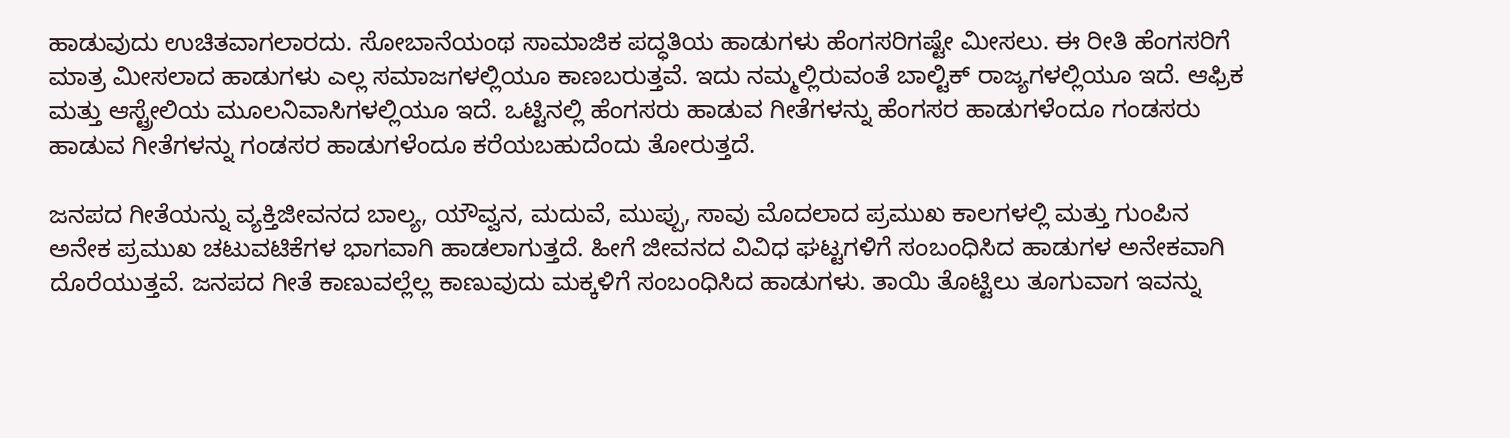ಹಾಡುವುದು ಉಚಿತವಾಗಲಾರದು. ಸೋಬಾನೆಯಂಥ ಸಾಮಾಜಿಕ ಪದ್ಧತಿಯ ಹಾಡುಗಳು ಹೆಂಗಸರಿಗಷ್ಟೇ ಮೀಸಲು. ಈ ರೀತಿ ಹೆಂಗಸರಿಗೆ ಮಾತ್ರ ಮೀಸಲಾದ ಹಾಡುಗಳು ಎಲ್ಲ ಸಮಾಜಗಳಲ್ಲಿಯೂ ಕಾಣಬರುತ್ತವೆ. ಇದು ನಮ್ಮಲ್ಲಿರುವಂತೆ ಬಾಲ್ಟಿಕ್ ರಾಜ್ಯಗಳಲ್ಲಿಯೂ ಇದೆ. ಆಫ್ರಿಕ ಮತ್ತು ಆಸ್ಟ್ರೇಲಿಯ ಮೂಲನಿವಾಸಿಗಳಲ್ಲಿಯೂ ಇದೆ. ಒಟ್ಟಿನಲ್ಲಿ ಹೆಂಗಸರು ಹಾಡುವ ಗೀತೆಗಳನ್ನು ಹೆಂಗಸರ ಹಾಡುಗಳೆಂದೂ ಗಂಡಸರು ಹಾಡುವ ಗೀತೆಗಳನ್ನು ಗಂಡಸರ ಹಾಡುಗಳೆಂದೂ ಕರೆಯಬಹುದೆಂದು ತೋರುತ್ತದೆ.

ಜನಪದ ಗೀತೆಯನ್ನು ವ್ಯಕ್ತಿಜೀವನದ ಬಾಲ್ಯ, ಯೌವ್ವನ, ಮದುವೆ, ಮುಪ್ಪು, ಸಾವು ಮೊದಲಾದ ಪ್ರಮುಖ ಕಾಲಗಳಲ್ಲಿ ಮತ್ತು ಗುಂಪಿನ ಅನೇಕ ಪ್ರಮುಖ ಚಟುವಟಿಕೆಗಳ ಭಾಗವಾಗಿ ಹಾಡಲಾಗುತ್ತದೆ. ಹೀಗೆ ಜೀವನದ ವಿವಿಧ ಘಟ್ಟಗಳಿಗೆ ಸಂಬಂಧಿಸಿದ ಹಾಡುಗಳ ಅನೇಕವಾಗಿ ದೊರೆಯುತ್ತವೆ. ಜನಪದ ಗೀತೆ ಕಾಣುವಲ್ಲೆಲ್ಲ ಕಾಣುವುದು ಮಕ್ಕಳಿಗೆ ಸಂಬಂಧಿಸಿದ ಹಾಡುಗಳು. ತಾಯಿ ತೊಟ್ಟಿಲು ತೂಗುವಾಗ ಇವನ್ನು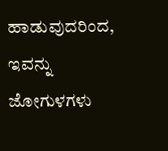ಹಾಡುವುದರಿಂದ, ಇವನ್ನು ಜೋಗುಳಗಳು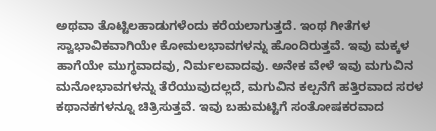ಅಥವಾ ತೊಟ್ಟಿಲಹಾಡುಗಳೆಂದು ಕರೆಯಲಾಗುತ್ತದೆ. ಇಂಥ ಗೀತೆಗಳ ಸ್ವಾಭಾವಿಕವಾಗಿಯೇ ಕೋಮಲಭಾವಗಳನ್ನು ಹೊಂದಿರುತ್ತವೆ. ಇವು ಮಕ್ಕಳ ಹಾಗೆಯೇ ಮುಗ್ಧವಾದವು, ನಿರ್ಮಲವಾದವು. ಅನೇಕ ವೇಳೆ ಇವು ಮಗುವಿನ ಮನೋಭಾವಗಳನ್ನು ತೆರೆಯುವುದಲ್ಲದೆ, ಮಗುವಿನ ಕಲ್ಪನೆಗೆ ಹತ್ತಿರವಾದ ಸರಳ ಕಥಾನಕಗಳನ್ನೂ ಚಿತ್ರಿಸುತ್ತವೆ. ಇವು ಬಹುಮಟ್ಟಿಗೆ ಸಂತೋಷಕರವಾದ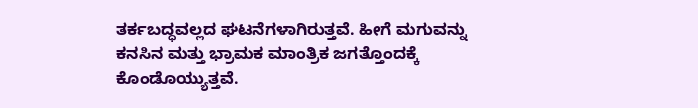ತರ್ಕಬದ್ಧವಲ್ಲದ ಘಟನೆಗಳಾಗಿರುತ್ತವೆ. ಹೀಗೆ ಮಗುವನ್ನು ಕನಸಿನ ಮತ್ತು ಭ್ರಾಮಕ ಮಾಂತ್ರಿಕ ಜಗತ್ತೊಂದಕ್ಕೆ ಕೊಂಡೊಯ್ಯುತ್ತವೆ.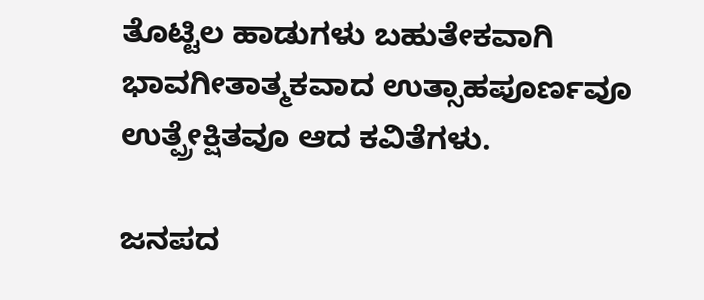ತೊಟ್ಟಿಲ ಹಾಡುಗಳು ಬಹುತೇಕವಾಗಿ ಭಾವಗೀತಾತ್ಮಕವಾದ ಉತ್ಸಾಹಪೂರ್ಣವೂ ಉತ್ಪ್ರೇಕ್ಷಿತವೂ ಆದ ಕವಿತೆಗಳು.

ಜನಪದ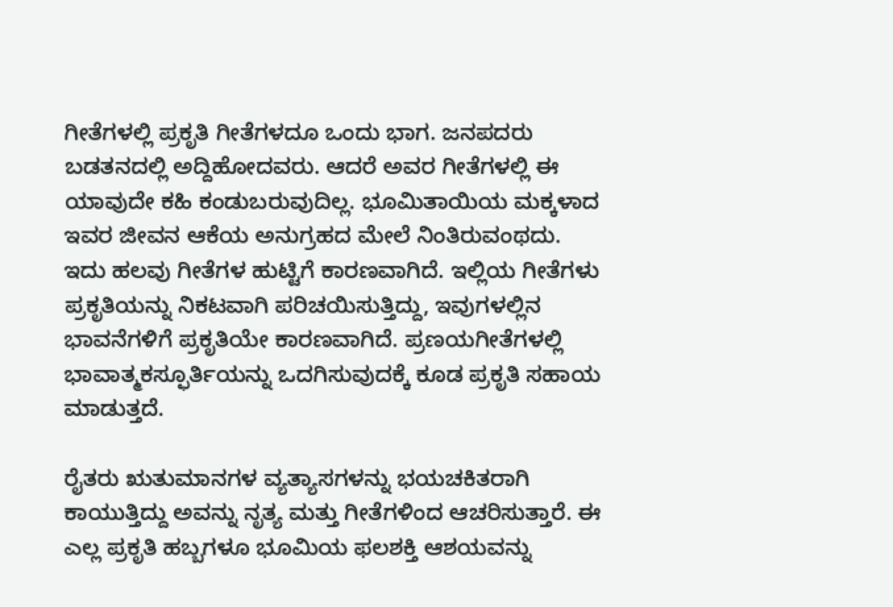ಗೀತೆಗಳಲ್ಲಿ ಪ್ರಕೃತಿ ಗೀತೆಗಳದೂ ಒಂದು ಭಾಗ. ಜನಪದರು ಬಡತನದಲ್ಲಿ ಅದ್ದಿಹೋದವರು. ಆದರೆ ಅವರ ಗೀತೆಗಳಲ್ಲಿ ಈ ಯಾವುದೇ ಕಹಿ ಕಂಡುಬರುವುದಿಲ್ಲ. ಭೂಮಿತಾಯಿಯ ಮಕ್ಕಳಾದ ಇವರ ಜೀವನ ಆಕೆಯ ಅನುಗ್ರಹದ ಮೇಲೆ ನಿಂತಿರುವಂಥದು. ಇದು ಹಲವು ಗೀತೆಗಳ ಹುಟ್ಟಿಗೆ ಕಾರಣವಾಗಿದೆ. ಇಲ್ಲಿಯ ಗೀತೆಗಳು ಪ್ರಕೃತಿಯನ್ನು ನಿಕಟವಾಗಿ ಪರಿಚಯಿಸುತ್ತಿದ್ದು, ಇವುಗಳಲ್ಲಿನ ಭಾವನೆಗಳಿಗೆ ಪ್ರಕೃತಿಯೇ ಕಾರಣವಾಗಿದೆ. ಪ್ರಣಯಗೀತೆಗಳಲ್ಲಿ ಭಾವಾತ್ಮಕಸ್ಫೂರ್ತಿಯನ್ನು ಒದಗಿಸುವುದಕ್ಕೆ ಕೂಡ ಪ್ರಕೃತಿ ಸಹಾಯ ಮಾಡುತ್ತದೆ.

ರೈತರು ಋತುಮಾನಗಳ ವ್ಯತ್ಯಾಸಗಳನ್ನು ಭಯಚಕಿತರಾಗಿ ಕಾಯುತ್ತಿದ್ದು ಅವನ್ನು ನೃತ್ಯ ಮತ್ತು ಗೀತೆಗಳಿಂದ ಆಚರಿಸುತ್ತಾರೆ. ಈ ಎಲ್ಲ ಪ್ರಕೃತಿ ಹಬ್ಬಗಳೂ ಭೂಮಿಯ ಫಲಶಕ್ತಿ ಆಶಯವನ್ನು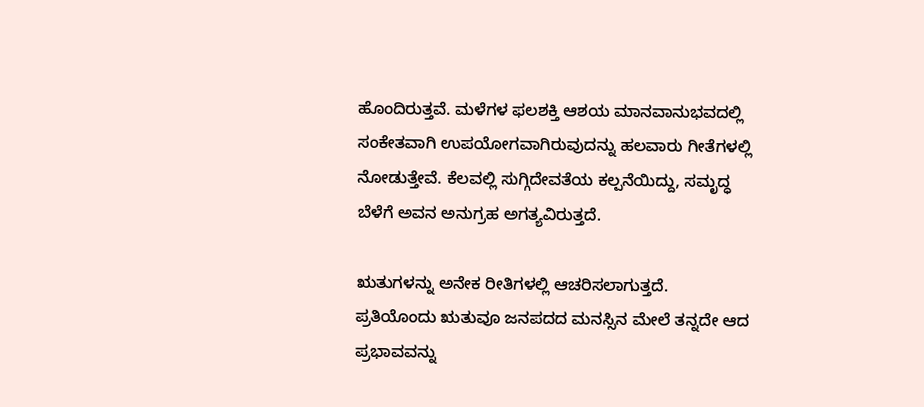ಹೊಂದಿರುತ್ತವೆ. ಮಳೆಗಳ ಫಲಶಕ್ತಿ ಆಶಯ ಮಾನವಾನುಭವದಲ್ಲಿ ಸಂಕೇತವಾಗಿ ಉಪಯೋಗವಾಗಿರುವುದನ್ನು ಹಲವಾರು ಗೀತೆಗಳಲ್ಲಿ ನೋಡುತ್ತೇವೆ. ಕೆಲವಲ್ಲಿ ಸುಗ್ಗಿದೇವತೆಯ ಕಲ್ಪನೆಯಿದ್ದು, ಸಮೃದ್ಧ ಬೆಳೆಗೆ ಅವನ ಅನುಗ್ರಹ ಅಗತ್ಯವಿರುತ್ತದೆ.

ಋತುಗಳನ್ನು ಅನೇಕ ರೀತಿಗಳಲ್ಲಿ ಆಚರಿಸಲಾಗುತ್ತದೆ. ಪ್ರತಿಯೊಂದು ಋತುವೂ ಜನಪದದ ಮನಸ್ಸಿನ ಮೇಲೆ ತನ್ನದೇ ಆದ ಪ್ರಭಾವವನ್ನು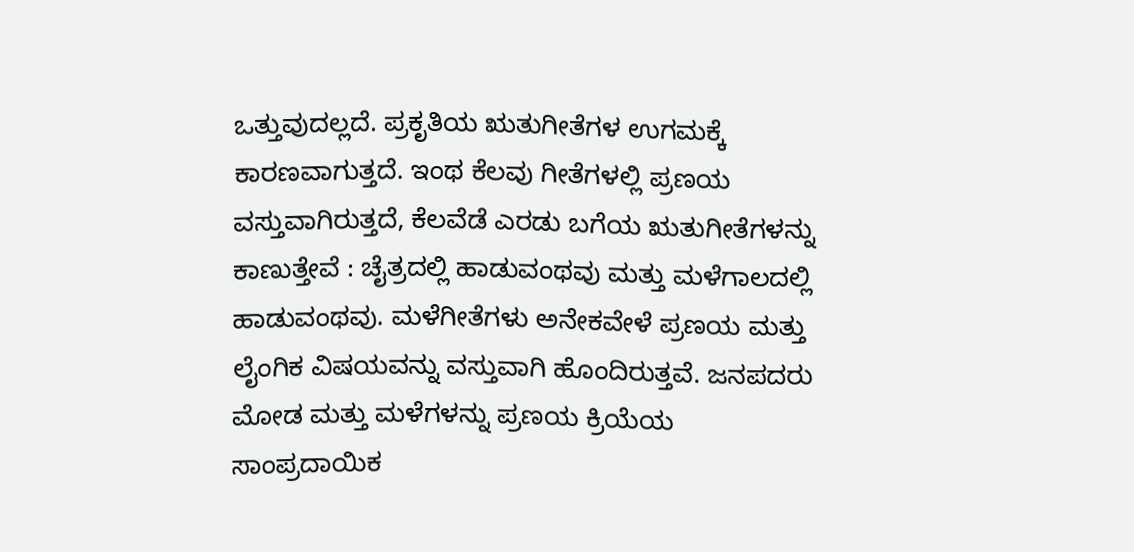ಒತ್ತುವುದಲ್ಲದೆ. ಪ್ರಕೃತಿಯ ಋತುಗೀತೆಗಳ ಉಗಮಕ್ಕೆ ಕಾರಣವಾಗುತ್ತದೆ. ಇಂಥ ಕೆಲವು ಗೀತೆಗಳಲ್ಲಿ ಪ್ರಣಯ ವಸ್ತುವಾಗಿರುತ್ತದೆ, ಕೆಲವೆಡೆ ಎರಡು ಬಗೆಯ ಋತುಗೀತೆಗಳನ್ನು ಕಾಣುತ್ತೇವೆ : ಚೈತ್ರದಲ್ಲಿ ಹಾಡುವಂಥವು ಮತ್ತು ಮಳೆಗಾಲದಲ್ಲಿ ಹಾಡುವಂಥವು. ಮಳೆಗೀತೆಗಳು ಅನೇಕವೇಳೆ ಪ್ರಣಯ ಮತ್ತು ಲೈಂಗಿಕ ವಿಷಯವನ್ನು ವಸ್ತುವಾಗಿ ಹೊಂದಿರುತ್ತವೆ. ಜನಪದರು ಮೋಡ ಮತ್ತು ಮಳೆಗಳನ್ನು ಪ್ರಣಯ ಕ್ರಿಯೆಯ ಸಾಂಪ್ರದಾಯಿಕ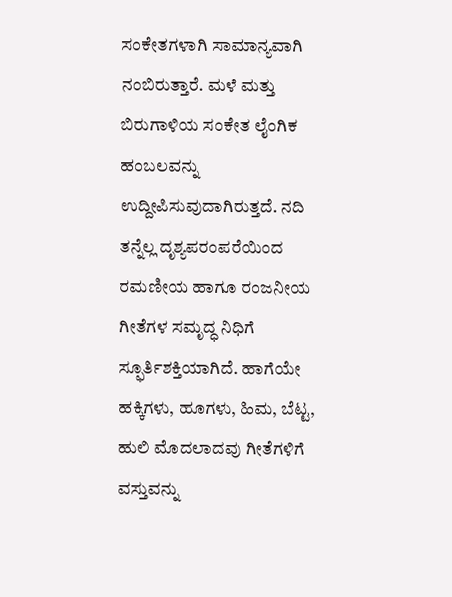ಸಂಕೇತಗಳಾಗಿ ಸಾಮಾನ್ಯವಾಗಿ ನಂಬಿರುತ್ತಾರೆ. ಮಳೆ ಮತ್ತು ಬಿರುಗಾಳಿಯ ಸಂಕೇತ ಲೈಂಗಿಕ ಹಂಬಲವನ್ನು ಉದ್ದೀಪಿಸುವುದಾಗಿರುತ್ತದೆ. ನದಿ ತನ್ನೆಲ್ಲ ದೃಶ್ಯಪರಂಪರೆಯಿಂದ ರಮಣೀಯ ಹಾಗೂ ರಂಜನೀಯ ಗೀತೆಗಳ ಸಮೃದ್ಧ ನಿಧಿಗೆ ಸ್ಫೂರ್ತಿಶಕ್ತಿಯಾಗಿದೆ. ಹಾಗೆಯೇ ಹಕ್ಕಿಗಳು, ಹೂಗಳು, ಹಿಮ, ಬೆಟ್ಟ, ಹುಲಿ ಮೊದಲಾದವು ಗೀತೆಗಳಿಗೆ ವಸ್ತುವನ್ನು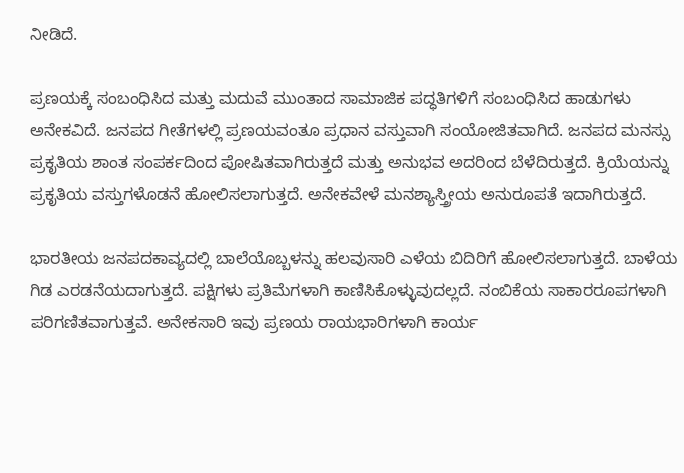ನೀಡಿದೆ.

ಪ್ರಣಯಕ್ಕೆ ಸಂಬಂಧಿಸಿದ ಮತ್ತು ಮದುವೆ ಮುಂತಾದ ಸಾಮಾಜಿಕ ಪದ್ಧತಿಗಳಿಗೆ ಸಂಬಂಧಿಸಿದ ಹಾಡುಗಳು ಅನೇಕವಿದೆ. ಜನಪದ ಗೀತೆಗಳಲ್ಲಿ ಪ್ರಣಯವಂತೂ ಪ್ರಧಾನ ವಸ್ತುವಾಗಿ ಸಂಯೋಜಿತವಾಗಿದೆ. ಜನಪದ ಮನಸ್ಸು ಪ್ರಕೃತಿಯ ಶಾಂತ ಸಂಪರ್ಕದಿಂದ ಪೋಷಿತವಾಗಿರುತ್ತದೆ ಮತ್ತು ಅನುಭವ ಅದರಿಂದ ಬೆಳೆದಿರುತ್ತದೆ. ಕ್ರಿಯೆಯನ್ನು ಪ್ರಕೃತಿಯ ವಸ್ತುಗಳೊಡನೆ ಹೋಲಿಸಲಾಗುತ್ತದೆ. ಅನೇಕವೇಳೆ ಮನಶ್ಯಾಸ್ತ್ರೀಯ ಅನುರೂಪತೆ ಇದಾಗಿರುತ್ತದೆ.

ಭಾರತೀಯ ಜನಪದಕಾವ್ಯದಲ್ಲಿ ಬಾಲೆಯೊಬ್ಬಳನ್ನು ಹಲವುಸಾರಿ ಎಳೆಯ ಬಿದಿರಿಗೆ ಹೋಲಿಸಲಾಗುತ್ತದೆ. ಬಾಳೆಯ ಗಿಡ ಎರಡನೆಯದಾಗುತ್ತದೆ. ಪಕ್ಷಿಗಳು ಪ್ರತಿಮೆಗಳಾಗಿ ಕಾಣಿಸಿಕೊಳ್ಳುವುದಲ್ಲದೆ. ನಂಬಿಕೆಯ ಸಾಕಾರರೂಪಗಳಾಗಿ ಪರಿಗಣಿತವಾಗುತ್ತವೆ. ಅನೇಕಸಾರಿ ಇವು ಪ್ರಣಯ ರಾಯಭಾರಿಗಳಾಗಿ ಕಾರ್ಯ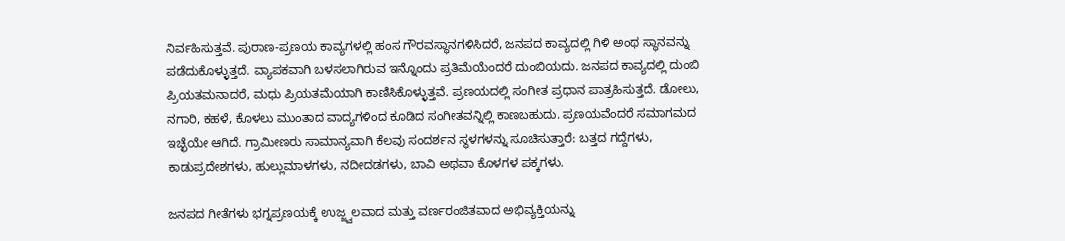ನಿರ್ವಹಿಸುತ್ತವೆ. ಪುರಾಣ-ಪ್ರಣಯ ಕಾವ್ಯಗಳಲ್ಲಿ ಹಂಸ ಗೌರವಸ್ಥಾನಗಳಿಸಿದರೆ, ಜನಪದ ಕಾವ್ಯದಲ್ಲಿ ಗಿಳಿ ಅಂಥ ಸ್ಥಾನವನ್ನು ಪಡೆದುಕೊಳ್ಳುತ್ತದೆ. ವ್ಯಾಪಕವಾಗಿ ಬಳಸಲಾಗಿರುವ ಇನ್ನೊಂದು ಪ್ರತಿಮೆಯೆಂದರೆ ದುಂಬಿಯದು. ಜನಪದ ಕಾವ್ಯದಲ್ಲಿ ದುಂಬಿ ಪ್ರಿಯತಮನಾದರೆ, ಮಧು ಪ್ರಿಯತಮೆಯಾಗಿ ಕಾಣಿಸಿಕೊಳ್ಳುತ್ತವೆ. ಪ್ರಣಯದಲ್ಲಿ ಸಂಗೀತ ಪ್ರಧಾನ ಪಾತ್ರಹಿಸುತ್ತದೆ. ಡೋಲು, ನಗಾರಿ, ಕಹಳೆ, ಕೊಳಲು ಮುಂತಾದ ವಾದ್ಯಗಳಿಂದ ಕೂಡಿದ ಸಂಗೀತವನ್ನಿಲ್ಲಿ ಕಾಣಬಹುದು. ಪ್ರಣಯವೆಂದರೆ ಸಮಾಗಮದ ಇಚ್ಛೆಯೇ ಆಗಿದೆ. ಗ್ರಾಮೀಣರು ಸಾಮಾನ್ಯವಾಗಿ ಕೆಲವು ಸಂದರ್ಶನ ಸ್ಥಳಗಳನ್ನು ಸೂಚಿಸುತ್ತಾರೆ: ಬತ್ತದ ಗದ್ದೆಗಳು, ಕಾಡುಪ್ರದೇಶಗಳು, ಹುಲ್ಲುಮಾಳಗಳು, ನದೀದಡಗಳು, ಬಾವಿ ಅಥವಾ ಕೊಳಗಳ ಪಕ್ಕಗಳು.

ಜನಪದ ಗೀತೆಗಳು ಭಗ್ನಪ್ರಣಯಕ್ಕೆ ಉಜ್ಜ್ವಲವಾದ ಮತ್ತು ವರ್ಣರಂಜಿತವಾದ ಅಭಿವ್ಯಕ್ತಿಯನ್ನು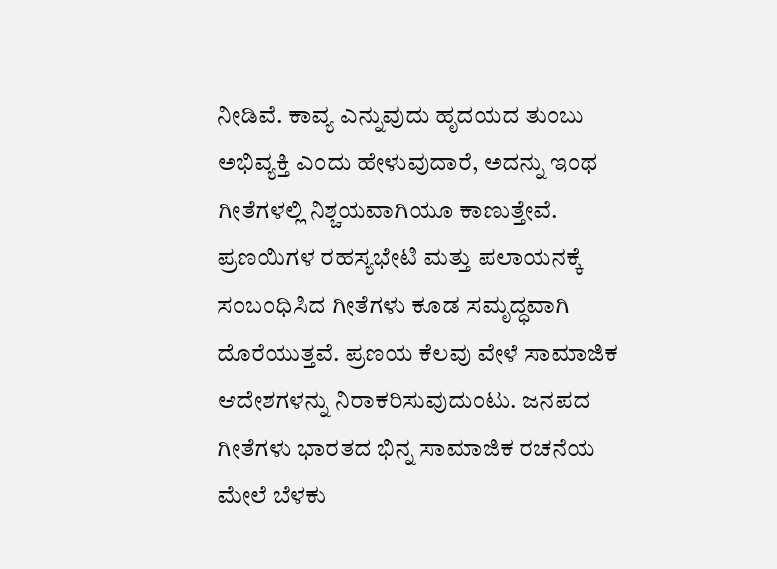ನೀಡಿವೆ. ಕಾವ್ಯ ಎನ್ನುವುದು ಹೃದಯದ ತುಂಬು ಅಭಿವ್ಯಕ್ತಿ ಎಂದು ಹೇಳುವುದಾರೆ, ಅದನ್ನು ಇಂಥ ಗೀತೆಗಳಲ್ಲಿ ನಿಶ್ಚಯವಾಗಿಯೂ ಕಾಣುತ್ತೇವೆ. ಪ್ರಣಯಿಗಳ ರಹಸ್ಯಭೇಟಿ ಮತ್ತು ಪಲಾಯನಕ್ಕೆ ಸಂಬಂಧಿಸಿದ ಗೀತೆಗಳು ಕೂಡ ಸಮೃದ್ಧವಾಗಿ ದೊರೆಯುತ್ತವೆ. ಪ್ರಣಯ ಕೆಲವು ವೇಳೆ ಸಾಮಾಜಿಕ ಆದೇಶಗಳನ್ನು ನಿರಾಕರಿಸುವುದುಂಟು. ಜನಪದ ಗೀತೆಗಳು ಭಾರತದ ಭಿನ್ನ ಸಾಮಾಜಿಕ ರಚನೆಯ ಮೇಲೆ ಬೆಳಕು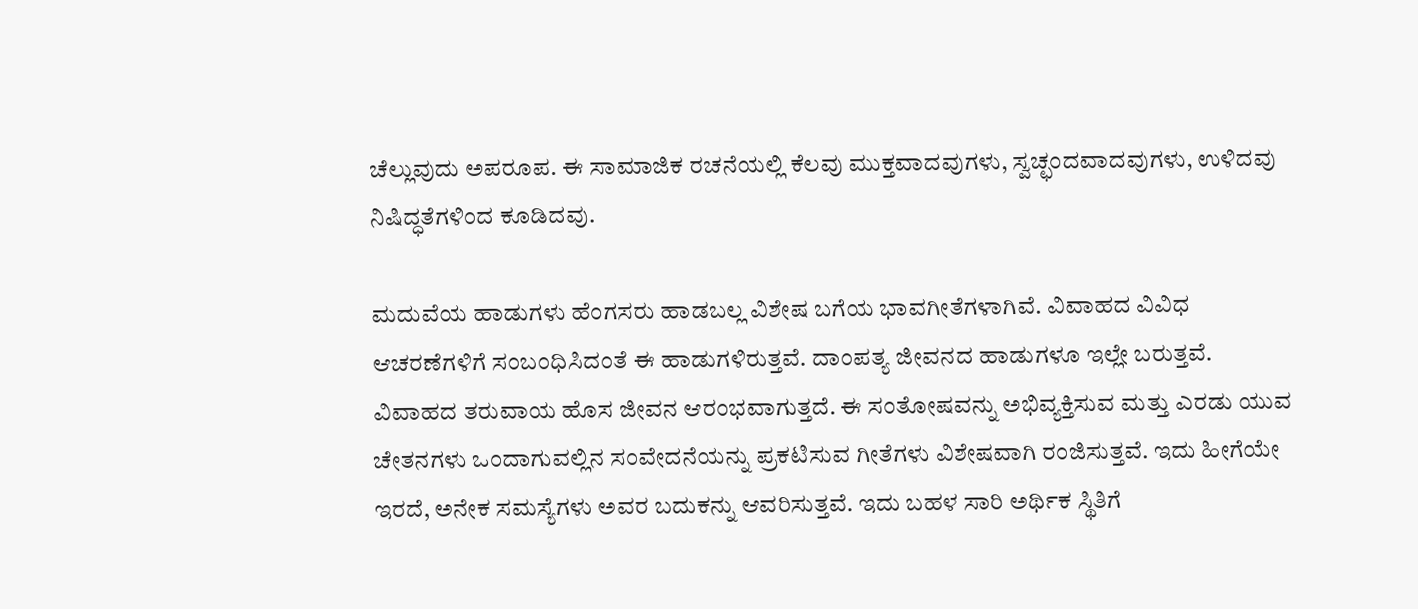ಚೆಲ್ಲುವುದು ಅಪರೂಪ. ಈ ಸಾಮಾಜಿಕ ರಚನೆಯಲ್ಲಿ ಕೆಲವು ಮುಕ್ತವಾದವುಗಳು, ಸ್ವಚ್ಛಂದವಾದವುಗಳು, ಉಳಿದವು ನಿಷಿದ್ಧತೆಗಳಿಂದ ಕೂಡಿದವು.

ಮದುವೆಯ ಹಾಡುಗಳು ಹೆಂಗಸರು ಹಾಡಬಲ್ಲ ವಿಶೇಷ ಬಗೆಯ ಭಾವಗೀತೆಗಳಾಗಿವೆ. ವಿವಾಹದ ವಿವಿಧ ಆಚರಣೆಗಳಿಗೆ ಸಂಬಂಧಿಸಿದಂತೆ ಈ ಹಾಡುಗಳಿರುತ್ತವೆ. ದಾಂಪತ್ಯ ಜೀವನದ ಹಾಡುಗಳೂ ಇಲ್ಲೇ ಬರುತ್ತವೆ. ವಿವಾಹದ ತರುವಾಯ ಹೊಸ ಜೀವನ ಆರಂಭವಾಗುತ್ತದೆ. ಈ ಸಂತೋಷವನ್ನು ಅಭಿವ್ಯಕ್ತಿಸುವ ಮತ್ತು ಎರಡು ಯುವ ಚೇತನಗಳು ಒಂದಾಗುವಲ್ಲಿನ ಸಂವೇದನೆಯನ್ನು ಪ್ರಕಟಿಸುವ ಗೀತೆಗಳು ವಿಶೇಷವಾಗಿ ರಂಜಿಸುತ್ತವೆ. ಇದು ಹೀಗೆಯೇ ಇರದೆ, ಅನೇಕ ಸಮಸ್ಯೆಗಳು ಅವರ ಬದುಕನ್ನು ಆವರಿಸುತ್ತವೆ. ಇದು ಬಹಳ ಸಾರಿ ಅರ್ಥಿಕ ಸ್ಥಿತಿಗೆ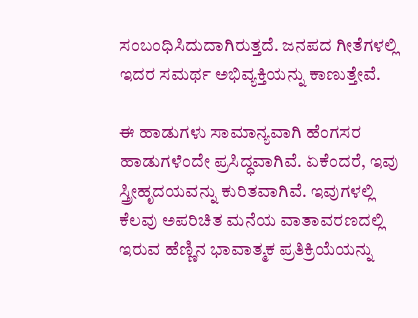ಸಂಬಂಧಿಸಿದುದಾಗಿರುತ್ತದೆ. ಜನಪದ ಗೀತೆಗಳಲ್ಲಿ ಇದರ ಸಮರ್ಥ ಅಭಿವ್ಯಕ್ತಿಯನ್ನು ಕಾಣುತ್ತೇವೆ.

ಈ ಹಾಡುಗಳು ಸಾಮಾನ್ಯವಾಗಿ ಹೆಂಗಸರ ಹಾಡುಗಳೆಂದೇ ಪ್ರಸಿದ್ಧವಾಗಿವೆ. ಏಕೆಂದರೆ, ಇವು ಸ್ತ್ರೀಹೃದಯವನ್ನು ಕುರಿತವಾಗಿವೆ. ಇವುಗಳಲ್ಲಿ ಕೆಲವು ಅಪರಿಚಿತ ಮನೆಯ ವಾತಾವರಣದಲ್ಲಿ ಇರುವ ಹೆಣ್ಣಿನ ಭಾವಾತ್ಮಕ ಪ್ರತಿಕ್ರಿಯೆಯನ್ನು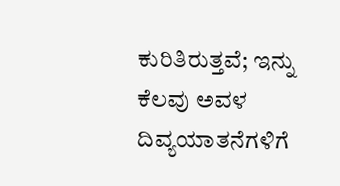ಕುರಿತಿರುತ್ತವೆ; ಇನ್ನು ಕೆಲವು ಅವಳ ದಿವ್ಯಯಾತನೆಗಳಿಗೆ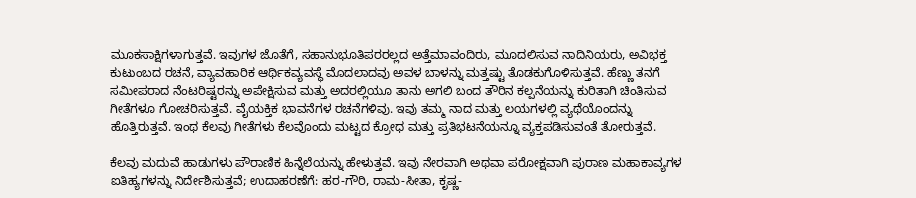ಮೂಕಸಾಕ್ಷಿಗಳಾಗುತ್ತವೆ. ಇವುಗಳ ಜೊತೆಗೆ, ಸಹಾನುಭೂತಿಪರರಲ್ಲದ ಅತ್ತೆಮಾವಂದಿರು, ಮೂದಲಿಸುವ ನಾದಿನಿಯರು, ಅವಿಭಕ್ತ ಕುಟುಂಬದ ರಚನೆ, ವ್ಯಾವಹಾರಿಕ ಆರ್ಥಿಕವ್ಯವಸ್ಥೆ ಮೊದಲಾದವು ಅವಳ ಬಾಳನ್ನು ಮತ್ತಷ್ಟು ತೊಡಕುಗೊಳಿಸುತ್ತವೆ. ಹೆಣ್ಣು ತನಗೆ ಸಮೀಪರಾದ ನೆಂಟರಿಷ್ಟರನ್ನು ಅಪೇಕ್ಷಿಸುವ ಮತ್ತು ಅದರಲ್ಲಿಯೂ ತಾನು ಅಗಲಿ ಬಂದ ತೌರಿನ ಕಲ್ಪನೆಯನ್ನು ಕುರಿತಾಗಿ ಚಿಂತಿಸುವ ಗೀತೆಗಳೂ ಗೋಚರಿಸುತ್ತವೆ. ವೈಯಕ್ತಿಕ ಭಾವನೆಗಳ ರಚನೆಗಳಿವು. ಇವು ತಮ್ಮ ನಾದ ಮತ್ತು ಲಯಗಳಲ್ಲಿ ವ್ಯಥೆಯೊಂದನ್ನು ಹೊತ್ತಿರುತ್ತವೆ. ಇಂಥ ಕೆಲವು ಗೀತೆಗಳು ಕೆಲವೊಂದು ಮಟ್ಟದ ಕ್ರೋಧ ಮತ್ತು ಪ್ರತಿಭಟನೆಯನ್ನೂ ವ್ಯಕ್ತಪಡಿಸುವಂತೆ ತೋರುತ್ತವೆ.

ಕೆಲವು ಮದುವೆ ಹಾಡುಗಳು ಪೌರಾಣಿಕ ಹಿನ್ನೆಲೆಯನ್ನು ಹೇಳುತ್ತವೆ. ಇವು ನೇರವಾಗಿ ಅಥವಾ ಪರೋಕ್ಷವಾಗಿ ಪುರಾಣ ಮಹಾಕಾವ್ಯಗಳ ಐತಿಹ್ಯಗಳನ್ನು ನಿರ್ದೇಶಿಸುತ್ತವೆ; ಉದಾಹರಣೆಗೆ: ಹರ-ಗೌರಿ, ರಾಮ-ಸೀತಾ, ಕೃಷ್ಣ-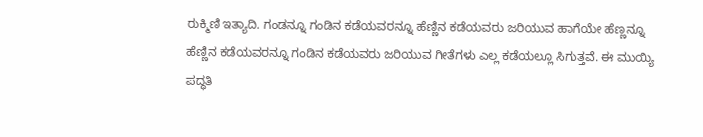ರುಕ್ಮಿಣಿ ಇತ್ಯಾದಿ. ಗಂಡನ್ನೂ ಗಂಡಿನ ಕಡೆಯವರನ್ನೂ ಹೆಣ್ಣಿನ ಕಡೆಯವರು ಜರಿಯುವ ಹಾಗೆಯೇ ಹೆಣ್ಣನ್ನೂ ಹೆಣ್ಣಿನ ಕಡೆಯವರನ್ನೂ ಗಂಡಿನ ಕಡೆಯವರು ಜರಿಯುವ ಗೀತೆಗಳು ಎಲ್ಲ ಕಡೆಯಲ್ಲೂ ಸಿಗುತ್ತವೆ. ಈ ಮುಯ್ಯಿ ಪದ್ಧತಿ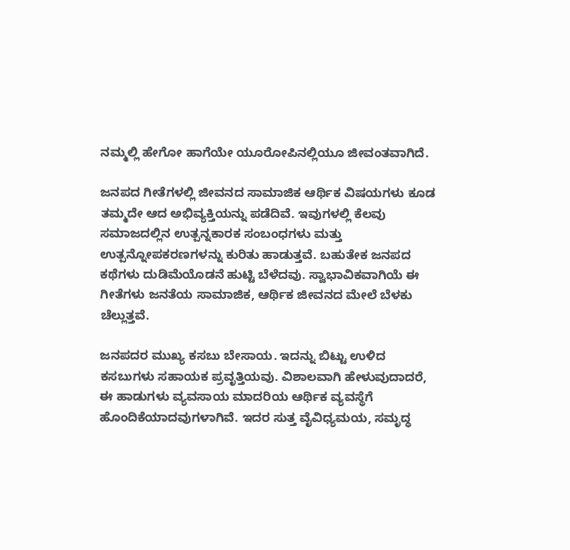ನಮ್ಮಲ್ಲಿ ಹೇಗೋ ಹಾಗೆಯೇ ಯೂರೋಪಿನಲ್ಲಿಯೂ ಜೀವಂತವಾಗಿದೆ.

ಜನಪದ ಗೀತೆಗಳಲ್ಲಿ ಜೀವನದ ಸಾಮಾಜಿಕ ಆರ್ಥಿಕ ವಿಷಯಗಳು ಕೂಡ ತಮ್ಮದೇ ಆದ ಅಭಿವ್ಯಕ್ತಿಯನ್ನು ಪಡೆದಿವೆ. ಇವುಗಳಲ್ಲಿ ಕೆಲವು ಸಮಾಜದಲ್ಲಿನ ಉತ್ಪನ್ನಕಾರಕ ಸಂಬಂಧಗಳು ಮತ್ತು ಉತ್ಪನ್ನೋಪಕರಣಗಳನ್ನು ಕುರಿತು ಹಾಡುತ್ತವೆ. ಬಹುತೇಕ ಜನಪದ ಕಥೆಗಳು ದುಡಿಮೆಯೊಡನೆ ಹುಟ್ಟಿ ಬೆಳೆದವು. ಸ್ವಾಭಾವಿಕವಾಗಿಯೆ ಈ ಗೀತೆಗಳು ಜನತೆಯ ಸಾಮಾಜಿಕ, ಆರ್ಥಿಕ ಜೀವನದ ಮೇಲೆ ಬೆಳಕು ಚೆಲ್ಲುತ್ತವೆ.

ಜನಪದರ ಮುಖ್ಯ ಕಸಬು ಬೇಸಾಯ. ಇದನ್ನು ಬಿಟ್ಟು ಉಳಿದ ಕಸಬುಗಳು ಸಹಾಯಕ ಪ್ರವೃತ್ತಿಯವು. ವಿಶಾಲವಾಗಿ ಹೇಳುವುದಾದರೆ, ಈ ಹಾಡುಗಳು ವ್ಯವಸಾಯ ಮಾದರಿಯ ಆರ್ಥಿಕ ವ್ಯವಸ್ಥೆಗೆ ಹೊಂದಿಕೆಯಾದವುಗಳಾಗಿವೆ. ಇದರ ಸುತ್ತ ವೈವಿಧ್ಯಮಯ, ಸಮೃದ್ಧ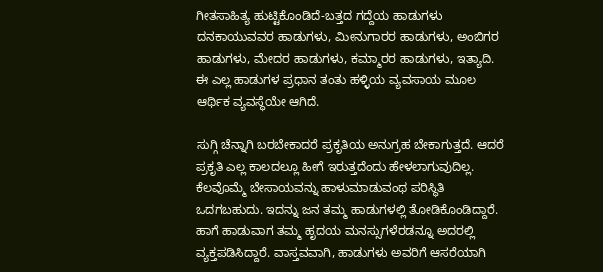ಗೀತಸಾಹಿತ್ಯ ಹುಟ್ಟಿಕೊಂಡಿದೆ-ಬತ್ತದ ಗದ್ದೆಯ ಹಾಡುಗಳು ದನಕಾಯುವವರ ಹಾಡುಗಳು, ಮೀನುಗಾರರ ಹಾಡುಗಳು, ಅಂಬಿಗರ ಹಾಡುಗಳು, ಮೇದರ ಹಾಡುಗಳು, ಕಮ್ಮಾರರ ಹಾಡುಗಳು, ಇತ್ಯಾದಿ. ಈ ಎಲ್ಲ ಹಾಡುಗಳ ಪ್ರಧಾನ ತಂತು ಹಳ್ಳಿಯ ವ್ಯವಸಾಯ ಮೂಲ ಆರ್ಥಿಕ ವ್ಯವಸ್ಥೆಯೇ ಆಗಿದೆ.

ಸುಗ್ಗಿ ಚೆನ್ನಾಗಿ ಬರಬೇಕಾದರೆ ಪ್ರಕೃತಿಯ ಅನುಗ್ರಹ ಬೇಕಾಗುತ್ತದೆ. ಆದರೆ ಪ್ರಕೃತಿ ಎಲ್ಲ ಕಾಲದಲ್ಲೂ ಹೀಗೆ ಇರುತ್ತದೆಂದು ಹೇಳಲಾಗುವುದಿಲ್ಲ. ಕೆಲವೊಮ್ಮೆ ಬೇಸಾಯವನ್ನು ಹಾಳುಮಾಡುವಂಥ ಪರಿಸ್ಥಿತಿ ಒದಗಬಹುದು. ಇದನ್ನು ಜನ ತಮ್ಮ ಹಾಡುಗಳಲ್ಲಿ ತೋಡಿಕೊಂಡಿದ್ದಾರೆ. ಹಾಗೆ ಹಾಡುವಾಗ ತಮ್ಮ ಹೃದಯ ಮನಸ್ಸುಗಳೆರಡನ್ನೂ ಅದರಲ್ಲಿ ವ್ಯಕ್ತಪಡಿಸಿದ್ದಾರೆ. ವಾಸ್ತವವಾಗಿ, ಹಾಡುಗಳು ಅವರಿಗೆ ಆಸರೆಯಾಗಿ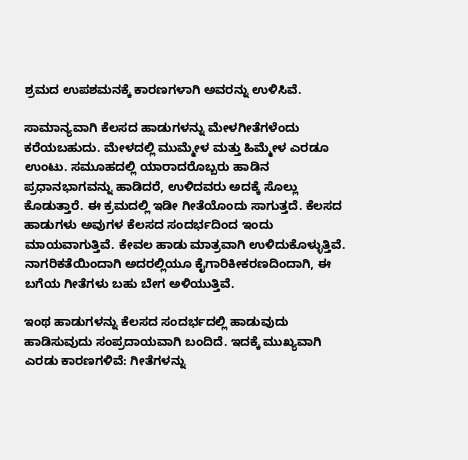ಶ್ರಮದ ಉಪಶಮನಕ್ಕೆ ಕಾರಣಗಳಾಗಿ ಅವರನ್ನು ಉಳಿಸಿವೆ.

ಸಾಮಾನ್ಯವಾಗಿ ಕೆಲಸದ ಹಾಡುಗಳನ್ನು ಮೇಳಗೀತೆಗಳೆಂದು ಕರೆಯಬಹುದು. ಮೇಳದಲ್ಲಿ ಮುಮ್ಮೇಳ ಮತ್ತು ಹಿಮ್ಮೇಳ ಎರಡೂ ಉಂಟು. ಸಮೂಹದಲ್ಲಿ ಯಾರಾದರೊಬ್ಬರು ಹಾಡಿನ ಪ್ರಧಾನಭಾಗವನ್ನು ಹಾಡಿದರೆ, ಉಳಿದವರು ಅದಕ್ಕೆ ಸೊಲ್ಲು ಕೊಡುತ್ತಾರೆ. ಈ ಕ್ರಮದಲ್ಲಿ ಇಡೀ ಗೀತೆಯೊಂದು ಸಾಗುತ್ತದೆ. ಕೆಲಸದ ಹಾಡುಗಳು ಅವುಗಳ ಕೆಲಸದ ಸಂದರ್ಭದಿಂದ ಇಂದು ಮಾಯವಾಗುತ್ತಿವೆ. ಕೇವಲ ಹಾಡು ಮಾತ್ರವಾಗಿ ಉಳಿದುಕೊಳ್ಳುತ್ತಿವೆ. ನಾಗರಿಕತೆಯಿಂದಾಗಿ ಅದರಲ್ಲಿಯೂ ಕೈಗಾರಿಕೀಕರಣದಿಂದಾಗಿ, ಈ ಬಗೆಯ ಗೀತೆಗಳು ಬಹು ಬೇಗ ಅಳಿಯುತ್ತಿವೆ.

ಇಂಥ ಹಾಡುಗಳನ್ನು ಕೆಲಸದ ಸಂದರ್ಭದಲ್ಲಿ ಹಾಡುವುದು ಹಾಡಿಸುವುದು ಸಂಪ್ರದಾಯವಾಗಿ ಬಂದಿದೆ. ಇದಕ್ಕೆ ಮುಖ್ಯವಾಗಿ ಎರಡು ಕಾರಣಗಳಿವೆ: ಗೀತೆಗಳನ್ನು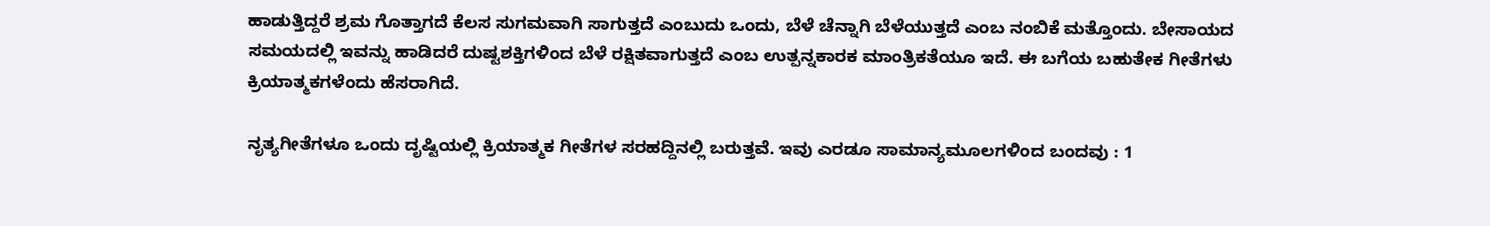ಹಾಡುತ್ತಿದ್ದರೆ ಶ್ರಮ ಗೊತ್ತಾಗದೆ ಕೆಲಸ ಸುಗಮವಾಗಿ ಸಾಗುತ್ತದೆ ಎಂಬುದು ಒಂದು, ಬೆಳೆ ಚೆನ್ನಾಗಿ ಬೆಳೆಯುತ್ತದೆ ಎಂಬ ನಂಬಿಕೆ ಮತ್ತೊಂದು. ಬೇಸಾಯದ ಸಮಯದಲ್ಲಿ ಇವನ್ನು ಹಾಡಿದರೆ ದುಷ್ಟಶಕ್ತಿಗಳಿಂದ ಬೆಳೆ ರಕ್ಷಿತವಾಗುತ್ತದೆ ಎಂಬ ಉತ್ಪನ್ನಕಾರಕ ಮಾಂತ್ರಿಕತೆಯೂ ಇದೆ. ಈ ಬಗೆಯ ಬಹುತೇಕ ಗೀತೆಗಳು ಕ್ರಿಯಾತ್ಮಕಗಳೆಂದು ಹೆಸರಾಗಿದೆ.

ನೃತ್ಯಗೀತೆಗಳೂ ಒಂದು ದೃಷ್ಟಿಯಲ್ಲಿ ಕ್ರಿಯಾತ್ಮಕ ಗೀತೆಗಳ ಸರಹದ್ದಿನಲ್ಲಿ ಬರುತ್ತವೆ. ಇವು ಎರಡೂ ಸಾಮಾನ್ಯಮೂಲಗಳಿಂದ ಬಂದವು : 1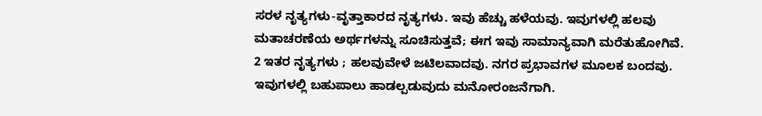ಸರಳ ನೃತ್ಯಗಳು-ವೃತ್ತಾಕಾರದ ನೃತ್ಯಗಳು. ಇವು ಹೆಚ್ಚು ಹಳೆಯವು. ಇವುಗಳಲ್ಲಿ ಹಲವು ಮತಾಚರಣೆಯ ಅರ್ಥಗಳನ್ನು ಸೂಚಿಸುತ್ತವೆ; ಈಗ ಇವು ಸಾಮಾನ್ಯವಾಗಿ ಮರೆತುಹೋಗಿವೆ. 2 ಇತರ ನೃತ್ಯಗಳು ; ಹಲವುವೇಳೆ ಜಟಿಲವಾದವು. ನಗರ ಪ್ರಭಾವಗಳ ಮೂಲಕ ಬಂದವು. ಇವುಗಳಲ್ಲಿ ಬಹುಪಾಲು ಹಾಡಲ್ಪಡುವುದು ಮನೋರಂಜನೆಗಾಗಿ.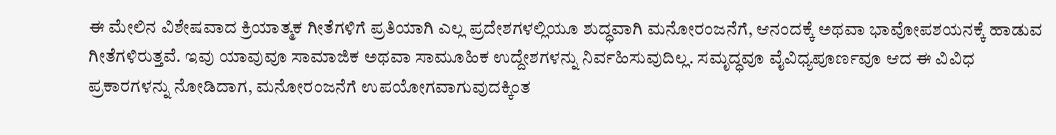ಈ ಮೇಲಿನ ವಿಶೇಷವಾದ ಕ್ರಿಯಾತ್ಮಕ ಗೀತೆಗಳಿಗೆ ಪ್ರತಿಯಾಗಿ ಎಲ್ಲ ಪ್ರದೇಶಗಳಲ್ಲಿಯೂ ಶುದ್ಧವಾಗಿ ಮನೋರಂಜನೆಗೆ, ಆನಂದಕ್ಕೆ ಅಥವಾ ಭಾವೋಪಶಯನಕ್ಕೆ ಹಾಡುವ ಗೀತೆಗಳಿರುತ್ತವೆ. ಇವು ಯಾವುವೂ ಸಾಮಾಜಿಕ ಅಥವಾ ಸಾಮೂಹಿಕ ಉದ್ದೇಶಗಳನ್ನು ನಿರ್ವಹಿಸುವುದಿಲ್ಲ. ಸಮೃದ್ಧವೂ ವೈವಿಧ್ಯಪೂರ್ಣವೂ ಆದ ಈ ವಿವಿಧ ಪ್ರಕಾರಗಳನ್ನು ನೋಡಿದಾಗ, ಮನೋರಂಜನೆಗೆ ಉಪಯೋಗವಾಗುವುದಕ್ಕಿಂತ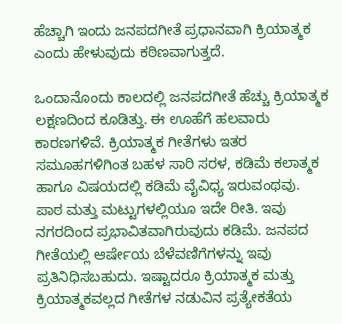ಹೆಚ್ಚಾಗಿ ಇಂದು ಜನಪದಗೀತೆ ಪ್ರಧಾನವಾಗಿ ಕ್ರಿಯಾತ್ಮಕ ಎಂದು ಹೇಳುವುದು ಕಠಿಣವಾಗುತ್ತದೆ.

ಒಂದಾನೊಂದು ಕಾಲದಲ್ಲಿ ಜನಪದಗೀತೆ ಹೆಚ್ಚು ಕ್ರಿಯಾತ್ಮಕ ಲಕ್ಷಣದಿಂದ ಕೂಡಿತ್ತು. ಈ ಊಹೆಗೆ ಹಲವಾರು ಕಾರಣಗಳಿವೆ. ಕ್ರಿಯಾತ್ಮಕ ಗೀತೆಗಳು ಇತರ ಸಮೂಹಗಳಿಗಿಂತ ಬಹಳ ಸಾರಿ ಸರಳ, ಕಡಿಮೆ ಕಲಾತ್ಮಕ ಹಾಗೂ ವಿಷಯದಲ್ಲಿ ಕಡಿಮೆ ವೈವಿಧ್ಯ ಇರುವಂಥವು. ಪಾಠ ಮತ್ತು ಮಟ್ಟುಗಳಲ್ಲಿಯೂ ಇದೇ ರೀತಿ. ಇವು ನಗರದಿಂದ ಪ್ರಭಾವಿತವಾಗಿರುವುದು ಕಡಿಮೆ. ಜನಪದ ಗೀತೆಯಲ್ಲಿ ಆರ್ಷೇಯ ಬೆಳೆವಣಿಗೆಗಳನ್ನು ಇವು ಪ್ರತಿನಿಧಿಸಬಹುದು. ಇಷ್ಟಾದರೂ ಕ್ರಿಯಾತ್ಮಕ ಮತ್ತು ಕ್ರಿಯಾತ್ಮಕವಲ್ಲದ ಗೀತೆಗಳ ನಡುವಿನ ಪ್ರತ್ಯೇಕತೆಯ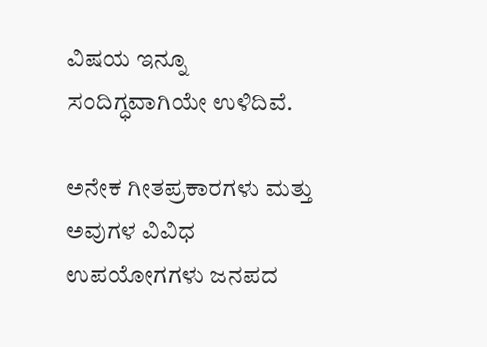ವಿಷಯ ಇನ್ನೂ ಸಂದಿಗ್ಧವಾಗಿಯೇ ಉಳಿದಿವೆ.

ಅನೇಕ ಗೀತಪ್ರಕಾರಗಳು ಮತ್ತು ಅವುಗಳ ವಿವಿಧ ಉಪಯೋಗಗಳು ಜನಪದ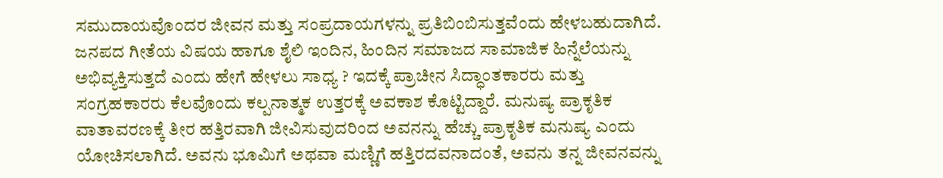ಸಮುದಾಯವೊಂದರ ಜೀವನ ಮತ್ತು ಸಂಪ್ರದಾಯಗಳನ್ನು ಪ್ರತಿಬಿಂಬಿಸುತ್ತವೆಂದು ಹೇಳಬಹುದಾಗಿದೆ. ಜನಪದ ಗೀತೆಯ ವಿಷಯ ಹಾಗೂ ಶೈಲಿ ಇಂದಿನ, ಹಿಂದಿನ ಸಮಾಜದ ಸಾಮಾಜಿಕ ಹಿನ್ನೆಲೆಯನ್ನು ಅಭಿವ್ಯಕ್ತಿಸುತ್ತದೆ ಎಂದು ಹೇಗೆ ಹೇಳಲು ಸಾಧ್ಯ ? ಇದಕ್ಕೆ ಪ್ರಾಚೀನ ಸಿದ್ಧಾಂತಕಾರರು ಮತ್ತು ಸಂಗ್ರಹಕಾರರು ಕೆಲವೊಂದು ಕಲ್ಪನಾತ್ಮಕ ಉತ್ತರಕ್ಕೆ ಅವಕಾಶ ಕೊಟ್ಟಿದ್ದಾರೆ. ಮನುಷ್ಯ ಪ್ರಾಕೃತಿಕ ವಾತಾವರಣಕ್ಕೆ ತೀರ ಹತ್ತಿರವಾಗಿ ಜೀವಿಸುವುದರಿಂದ ಅವನನ್ನು ಹೆಚ್ಚು ಪ್ರಾಕೃತಿಕ ಮನುಷ್ಯ ಎಂದು ಯೋಚಿಸಲಾಗಿದೆ. ಅವನು ಭೂಮಿಗೆ ಅಥವಾ ಮಣ್ಣಿಗೆ ಹತ್ತಿರದವನಾದಂತೆ, ಅವನು ತನ್ನ ಜೀವನವನ್ನು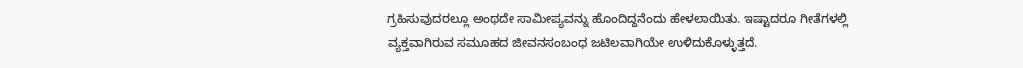ಗ್ರಹಿಸುವುದರಲ್ಲೂ ಅಂಥದೇ ಸಾಮೀಪ್ಯವನ್ನು ಹೊಂದಿದ್ದನೆಂದು ಹೇಳಲಾಯಿತು. ಇಷ್ಟಾದರೂ ಗೀತೆಗಳಲ್ಲಿ ವ್ಯಕ್ತವಾಗಿರುವ ಸಮೂಹದ ಜೀವನಸಂಬಂಧ ಜಟಿಲವಾಗಿಯೇ ಉಳಿದುಕೊಳ್ಳುತ್ತದೆ.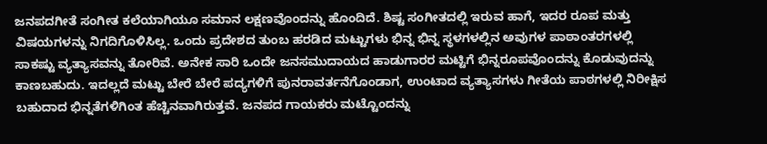ಜನಪದಗೀತೆ ಸಂಗೀತ ಕಲೆಯಾಗಿಯೂ ಸಮಾನ ಲಕ್ಷಣವೊಂದನ್ನು ಹೊಂದಿದೆ. ಶಿಷ್ಟ ಸಂಗೀತದಲ್ಲಿ ಇರುವ ಹಾಗೆ, ಇದರ ರೂಪ ಮತ್ತು ವಿಷಯಗಳನ್ನು ನಿಗದಿಗೊಳಿಸಿಲ್ಲ. ಒಂದು ಪ್ರದೇಶದ ತುಂಬ ಹರಡಿದ ಮಟ್ಟುಗಳು ಭಿನ್ನ ಭಿನ್ನ ಸ್ಥಳಗಳಲ್ಲಿನ ಅವುಗಳ ಪಾಠಾಂತರಗಳಲ್ಲಿ ಸಾಕಷ್ಟು ವ್ಯತ್ಯಾಸವನ್ನು ತೋರಿವೆ. ಅನೇಕ ಸಾರಿ ಒಂದೇ ಜನಸಮುದಾಯದ ಹಾಡುಗಾರರ ಮಟ್ಟಿಗೆ ಭಿನ್ನರೂಪವೊಂದನ್ನು ಕೊಡುವುದನ್ನು ಕಾಣಬಹುದು. ಇದಲ್ಲದೆ ಮಟ್ಟು ಬೇರೆ ಬೇರೆ ಪದ್ಯಗಳಿಗೆ ಪುನರಾವರ್ತನೆಗೊಂಡಾಗ, ಉಂಟಾದ ವ್ಯತ್ಯಾಸಗಳು ಗೀತೆಯ ಪಾಠಗಳಲ್ಲಿ ನಿರೀಕ್ಷಿಸ ಬಹುದಾದ ಭಿನ್ನತೆಗಳಿಗಿಂತ ಹೆಚ್ಚಿನವಾಗಿರುತ್ತವೆ. ಜನಪದ ಗಾಯಕರು ಮಟ್ಟೊಂದನ್ನು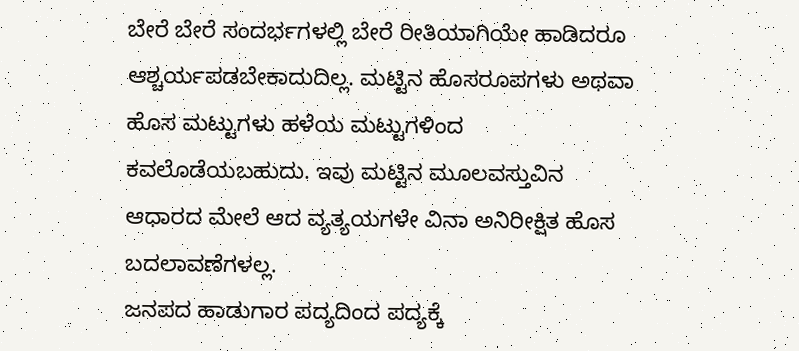ಬೇರೆ ಬೇರೆ ಸಂದರ್ಭಗಳಲ್ಲಿ ಬೇರೆ ರೀತಿಯಾಗಿಯೇ ಹಾಡಿದರೂ ಆಶ್ಚರ್ಯಪಡಬೇಕಾದುದಿಲ್ಲ. ಮಟ್ಟಿನ ಹೊಸರೂಪಗಳು ಅಥವಾ ಹೊಸ ಮಟ್ಟುಗಳು ಹಳೆಯ ಮಟ್ಟುಗಳಿಂದ ಕವಲೊಡೆಯಬಹುದು. ಇವು ಮಟ್ಟಿನ ಮೂಲವಸ್ತುವಿನ ಆಧಾರದ ಮೇಲೆ ಆದ ವ್ಯತ್ಯಯಗಳೇ ವಿನಾ ಅನಿರೀಕ್ಷಿತ ಹೊಸ ಬದಲಾವಣೆಗಳಲ್ಲ.
ಜನಪದ ಹಾಡುಗಾರ ಪದ್ಯದಿಂದ ಪದ್ಯಕ್ಕೆ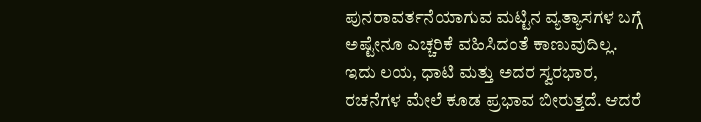ಪುನರಾವರ್ತನೆಯಾಗುವ ಮಟ್ಟಿನ ವ್ಯತ್ಯಾಸಗಳ ಬಗ್ಗೆ ಅಷ್ಟೇನೂ ಎಚ್ಚರಿಕೆ ವಹಿಸಿದಂತೆ ಕಾಣುವುದಿಲ್ಲ. ಇದು ಲಯ, ಧಾಟಿ ಮತ್ತು ಅದರ ಸ್ವರಭಾರ, ರಚನೆಗಳ ಮೇಲೆ ಕೂಡ ಪ್ರಭಾವ ಬೀರುತ್ತದೆ. ಆದರೆ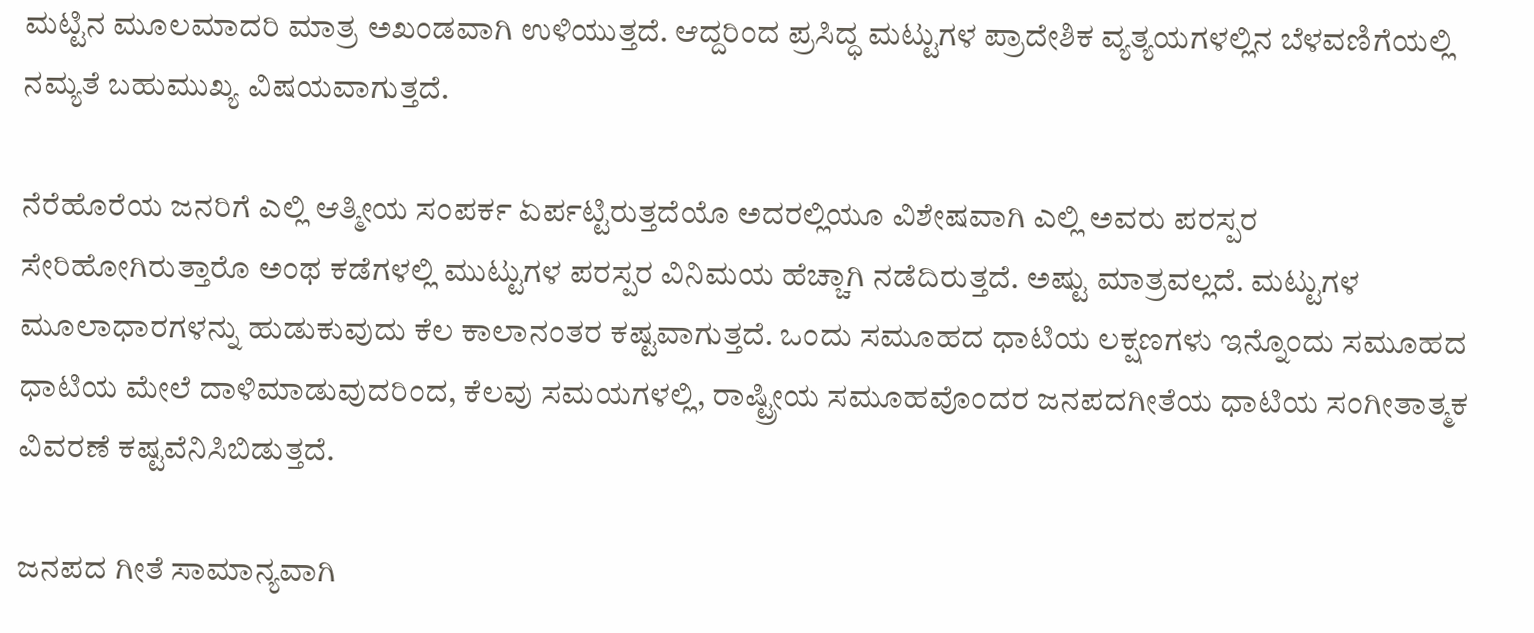ಮಟ್ಟಿನ ಮೂಲಮಾದರಿ ಮಾತ್ರ ಅಖಂಡವಾಗಿ ಉಳಿಯುತ್ತದೆ. ಆದ್ದರಿಂದ ಪ್ರಸಿದ್ಧ ಮಟ್ಟುಗಳ ಪ್ರಾದೇಶಿಕ ವ್ಯತ್ಯಯಗಳಲ್ಲಿನ ಬೆಳವಣಿಗೆಯಲ್ಲಿ ನಮ್ಯತೆ ಬಹುಮುಖ್ಯ ವಿಷಯವಾಗುತ್ತದೆ.

ನೆರೆಹೊರೆಯ ಜನರಿಗೆ ಎಲ್ಲಿ ಆತ್ಮೀಯ ಸಂಪರ್ಕ ಏರ್ಪಟ್ಟಿರುತ್ತದೆಯೊ ಅದರಲ್ಲಿಯೂ ವಿಶೇಷವಾಗಿ ಎಲ್ಲಿ ಅವರು ಪರಸ್ಪರ ಸೇರಿಹೋಗಿರುತ್ತಾರೊ ಅಂಥ ಕಡೆಗಳಲ್ಲಿ ಮುಟ್ಟುಗಳ ಪರಸ್ಪರ ವಿನಿಮಯ ಹೆಚ್ಚಾಗಿ ನಡೆದಿರುತ್ತದೆ. ಅಷ್ಟು ಮಾತ್ರವಲ್ಲದೆ. ಮಟ್ಟುಗಳ ಮೂಲಾಧಾರಗಳನ್ನು ಹುಡುಕುವುದು ಕೆಲ ಕಾಲಾನಂತರ ಕಷ್ಟವಾಗುತ್ತದೆ. ಒಂದು ಸಮೂಹದ ಧಾಟಿಯ ಲಕ್ಷಣಗಳು ಇನ್ನೊಂದು ಸಮೂಹದ ಧಾಟಿಯ ಮೇಲೆ ದಾಳಿಮಾಡುವುದರಿಂದ, ಕೆಲವು ಸಮಯಗಳಲ್ಲಿ, ರಾಷ್ಟ್ರೀಯ ಸಮೂಹವೊಂದರ ಜನಪದಗೀತೆಯ ಧಾಟಿಯ ಸಂಗೀತಾತ್ಮಕ ವಿವರಣೆ ಕಷ್ಟವೆನಿಸಿಬಿಡುತ್ತದೆ.

ಜನಪದ ಗೀತೆ ಸಾಮಾನ್ಯವಾಗಿ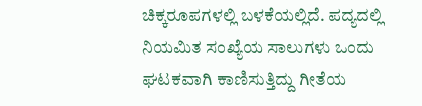ಚಿಕ್ಕರೂಪಗಳಲ್ಲಿ ಬಳಕೆಯಲ್ಲಿದೆ. ಪದ್ಯದಲ್ಲಿ ನಿಯಮಿತ ಸಂಖ್ಯೆಯ ಸಾಲುಗಳು ಒಂದು ಘಟಕವಾಗಿ ಕಾಣಿಸುತ್ತಿದ್ದು ಗೀತೆಯ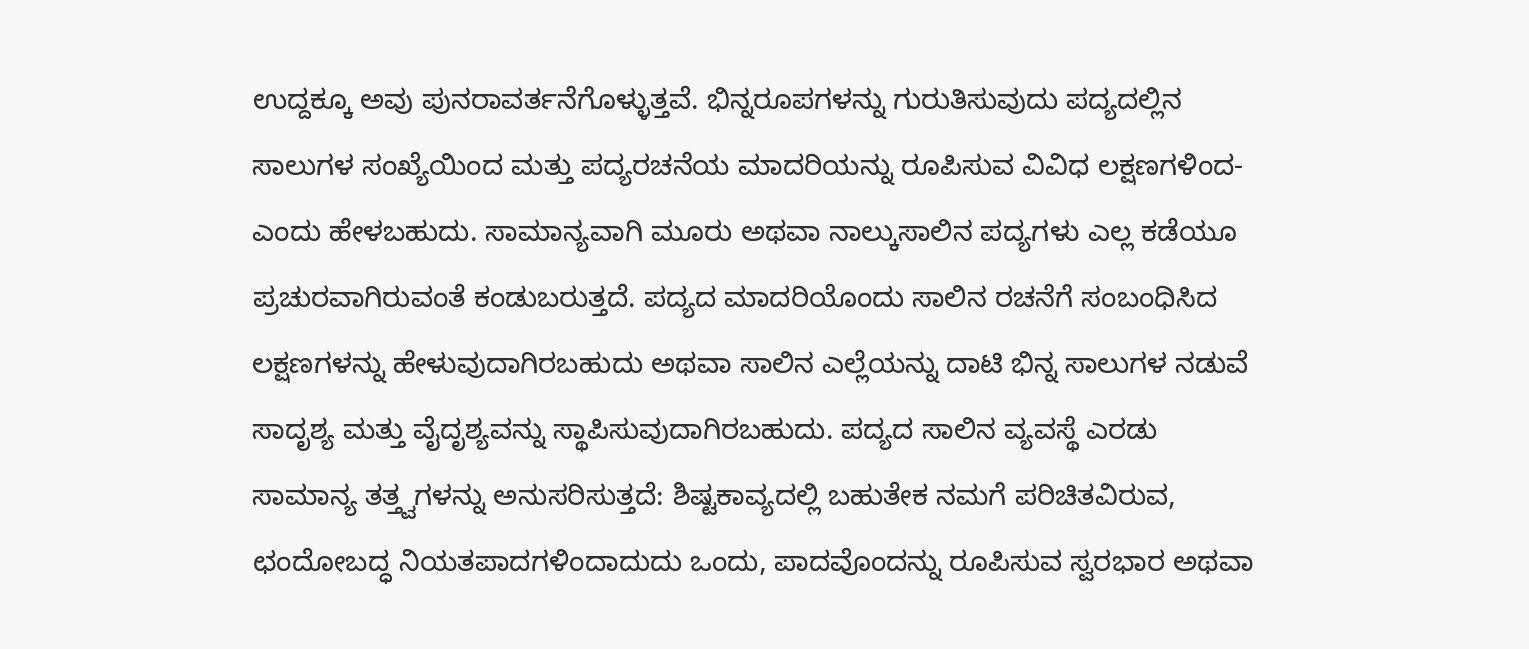ಉದ್ದಕ್ಕೂ ಅವು ಪುನರಾವರ್ತನೆಗೊಳ್ಳುತ್ತವೆ. ಭಿನ್ನರೂಪಗಳನ್ನು ಗುರುತಿಸುವುದು ಪದ್ಯದಲ್ಲಿನ ಸಾಲುಗಳ ಸಂಖ್ಯೆಯಿಂದ ಮತ್ತು ಪದ್ಯರಚನೆಯ ಮಾದರಿಯನ್ನು ರೂಪಿಸುವ ವಿವಿಧ ಲಕ್ಷಣಗಳಿಂದ-ಎಂದು ಹೇಳಬಹುದು. ಸಾಮಾನ್ಯವಾಗಿ ಮೂರು ಅಥವಾ ನಾಲ್ಕುಸಾಲಿನ ಪದ್ಯಗಳು ಎಲ್ಲ ಕಡೆಯೂ ಪ್ರಚುರವಾಗಿರುವಂತೆ ಕಂಡುಬರುತ್ತದೆ. ಪದ್ಯದ ಮಾದರಿಯೊಂದು ಸಾಲಿನ ರಚನೆಗೆ ಸಂಬಂಧಿಸಿದ ಲಕ್ಷಣಗಳನ್ನು ಹೇಳುವುದಾಗಿರಬಹುದು ಅಥವಾ ಸಾಲಿನ ಎಲ್ಲೆಯನ್ನು ದಾಟಿ ಭಿನ್ನ ಸಾಲುಗಳ ನಡುವೆ ಸಾದೃಶ್ಯ ಮತ್ತು ವೈದೃಶ್ಯವನ್ನು ಸ್ಥಾಪಿಸುವುದಾಗಿರಬಹುದು. ಪದ್ಯದ ಸಾಲಿನ ವ್ಯವಸ್ಥೆ ಎರಡು ಸಾಮಾನ್ಯ ತತ್ತ್ವಗಳನ್ನು ಅನುಸರಿಸುತ್ತದೆ: ಶಿಷ್ಟಕಾವ್ಯದಲ್ಲಿ ಬಹುತೇಕ ನಮಗೆ ಪರಿಚಿತವಿರುವ, ಛಂದೋಬದ್ಧ ನಿಯತಪಾದಗಳಿಂದಾದುದು ಒಂದು, ಪಾದವೊಂದನ್ನು ರೂಪಿಸುವ ಸ್ವರಭಾರ ಅಥವಾ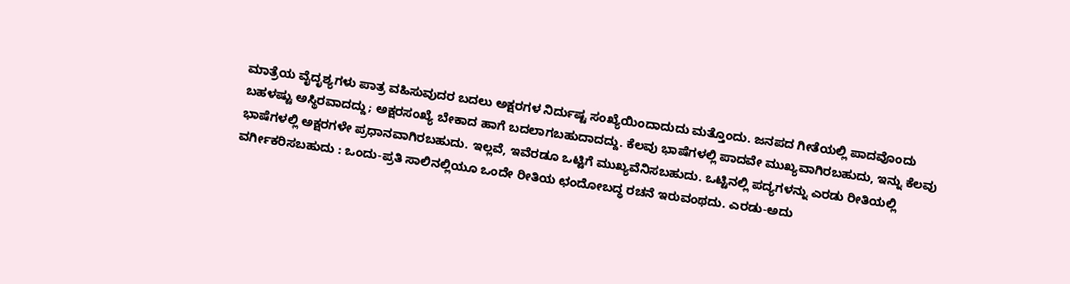ಮಾತ್ರೆಯ ವೈದೃಶ್ಯಗಳು ಪಾತ್ರ ವಹಿಸುವುದರ ಬದಲು ಅಕ್ಷರಗಳ ನಿರ್ದುಷ್ಟ ಸಂಖ್ಯೆಯಿಂದಾದುದು ಮತ್ತೊಂದು. ಜನಪದ ಗೀತೆಯಲ್ಲಿ ಪಾದವೊಂದು ಬಹಳಷ್ಟು ಅಸ್ಥಿರವಾದದ್ದು; ಅಕ್ಷರಸಂಖ್ಯೆ ಬೇಕಾದ ಹಾಗೆ ಬದಲಾಗಬಹುದಾದದ್ದು. ಕೆಲವು ಭಾಷೆಗಳಲ್ಲಿ ಪಾದವೇ ಮುಖ್ಯವಾಗಿರಬಹುದು, ಇನ್ನು ಕೆಲವು ಭಾಷೆಗಳಲ್ಲಿ ಅಕ್ಷರಗಳೇ ಪ್ರಧಾನವಾಗಿರಬಹುದು. ಇಲ್ಲವೆ, ಇವೆರಡೂ ಒಟ್ಟಿಗೆ ಮುಖ್ಯವೆನಿಸಬಹುದು. ಒಟ್ಟಿನಲ್ಲಿ ಪದ್ಯಗಳನ್ನು ಎರಡು ರೀತಿಯಲ್ಲಿ ವರ್ಗೀಕರಿಸಬಹುದು : ಒಂದು-ಪ್ರತಿ ಸಾಲಿನಲ್ಲಿಯೂ ಒಂದೇ ರೀತಿಯ ಛಂದೋಬದ್ಧ ರಚನೆ ಇರುವಂಥದು. ಎರಡು-ಅದು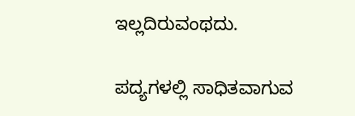ಇಲ್ಲದಿರುವಂಥದು.

ಪದ್ಯಗಳಲ್ಲಿ ಸಾಧಿತವಾಗುವ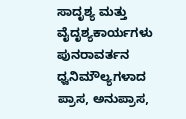ಸಾದೃಶ್ಯ ಮತ್ತು ವೈದೃಶ್ಯಕಾರ್ಯಗಳು ಪುನರಾವರ್ತನ ಧ್ವನಿಮೌಲ್ಯಗಳಾದ ಪ್ರಾಸ, ಅನುಪ್ರಾಸ,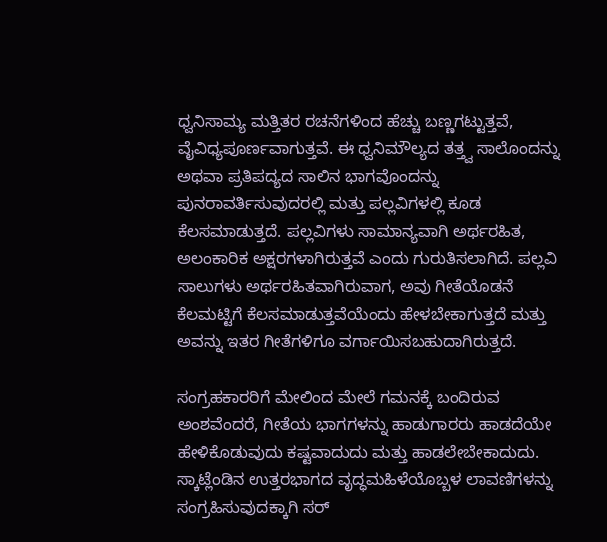ಧ್ವನಿಸಾಮ್ಯ ಮತ್ತಿತರ ರಚನೆಗಳಿಂದ ಹೆಚ್ಚು ಬಣ್ಣಗಟ್ಟುತ್ತವೆ, ವೈವಿಧ್ಯಪೂರ್ಣವಾಗುತ್ತವೆ. ಈ ಧ್ವನಿಮೌಲ್ಯದ ತತ್ತ್ವ ಸಾಲೊಂದನ್ನು ಅಥವಾ ಪ್ರತಿಪದ್ಯದ ಸಾಲಿನ ಭಾಗವೊಂದನ್ನು ಪುನರಾವರ್ತಿಸುವುದರಲ್ಲಿ ಮತ್ತು ಪಲ್ಲವಿಗಳಲ್ಲಿ ಕೂಡ ಕೆಲಸಮಾಡುತ್ತದೆ. ಪಲ್ಲವಿಗಳು ಸಾಮಾನ್ಯವಾಗಿ ಅರ್ಥರಹಿತ, ಅಲಂಕಾರಿಕ ಅಕ್ಷರಗಳಾಗಿರುತ್ತವೆ ಎಂದು ಗುರುತಿಸಲಾಗಿದೆ. ಪಲ್ಲವಿ ಸಾಲುಗಳು ಅರ್ಥರಹಿತವಾಗಿರುವಾಗ, ಅವು ಗೀತೆಯೊಡನೆ ಕೆಲಮಟ್ಟಿಗೆ ಕೆಲಸಮಾಡುತ್ತವೆಯೆಂದು ಹೇಳಬೇಕಾಗುತ್ತದೆ ಮತ್ತು ಅವನ್ನು ಇತರ ಗೀತೆಗಳಿಗೂ ವರ್ಗಾಯಿಸಬಹುದಾಗಿರುತ್ತದೆ.

ಸಂಗ್ರಹಕಾರರಿಗೆ ಮೇಲಿಂದ ಮೇಲೆ ಗಮನಕ್ಕೆ ಬಂದಿರುವ ಅಂಶವೆಂದರೆ, ಗೀತೆಯ ಭಾಗಗಳನ್ನು ಹಾಡುಗಾರರು ಹಾಡದೆಯೇ ಹೇಳಿಕೊಡುವುದು ಕಷ್ಟವಾದುದು ಮತ್ತು ಹಾಡಲೇಬೇಕಾದುದು. ಸ್ಕಾಟ್ಲೆಂಡಿನ ಉತ್ತರಭಾಗದ ವೃದ್ಧಮಹಿಳೆಯೊಬ್ಬಳ ಲಾವಣಿಗಳನ್ನು ಸಂಗ್ರಹಿಸುವುದಕ್ಕಾಗಿ ಸರ್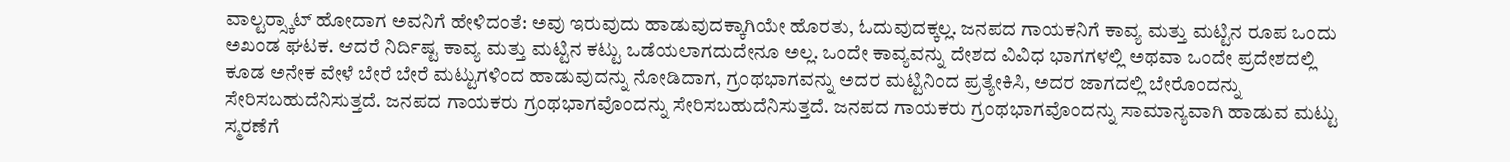ವಾಲ್ಟರ್‍ಸ್ಕಾಟ್ ಹೋದಾಗ ಅವನಿಗೆ ಹೇಳಿದಂತೆ: ಅವು ಇರುವುದು ಹಾಡುವುದಕ್ಕಾಗಿಯೇ ಹೊರತು, ಓದುವುದಕ್ಕಲ್ಲ. ಜನಪದ ಗಾಯಕನಿಗೆ ಕಾವ್ಯ ಮತ್ತು ಮಟ್ಟಿನ ರೂಪ ಒಂದು ಅಖಂಡ ಘಟಕ. ಆದರೆ ನಿರ್ದಿಷ್ಟ ಕಾವ್ಯ ಮತ್ತು ಮಟ್ಟಿನ ಕಟ್ಟು ಒಡೆಯಲಾಗದುದೇನೂ ಅಲ್ಲ. ಒಂದೇ ಕಾವ್ಯವನ್ನು ದೇಶದ ವಿವಿಧ ಭಾಗಗಳಲ್ಲಿ ಅಥವಾ ಒಂದೇ ಪ್ರದೇಶದಲ್ಲಿ ಕೂಡ ಅನೇಕ ವೇಳೆ ಬೇರೆ ಬೇರೆ ಮಟ್ಟುಗಳಿಂದ ಹಾಡುವುದನ್ನು ನೋಡಿದಾಗ, ಗ್ರಂಥಭಾಗವನ್ನು ಅದರ ಮಟ್ಟಿನಿಂದ ಪ್ರತ್ಯೇಕಿಸಿ, ಅದರ ಜಾಗದಲ್ಲಿ ಬೇರೊಂದನ್ನು ಸೇರಿಸಬಹುದೆನಿಸುತ್ತದೆ. ಜನಪದ ಗಾಯಕರು ಗ್ರಂಥಭಾಗವೊಂದನ್ನು ಸೇರಿಸಬಹುದೆನಿಸುತ್ತದೆ. ಜನಪದ ಗಾಯಕರು ಗ್ರಂಥಭಾಗವೊಂದನ್ನು ಸಾಮಾನ್ಯವಾಗಿ ಹಾಡುವ ಮಟ್ಟು ಸ್ಮರಣೆಗೆ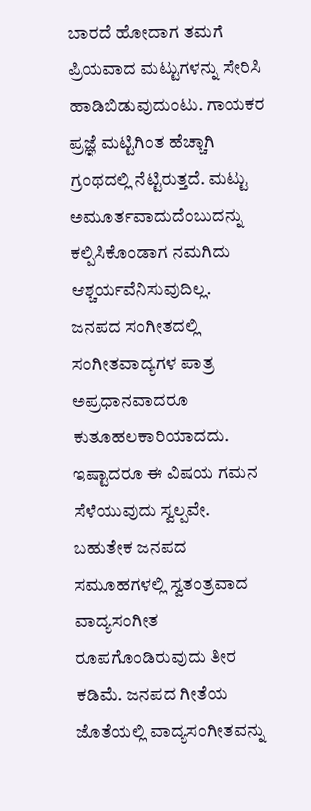ಬಾರದೆ ಹೋದಾಗ ತಮಗೆ ಪ್ರಿಯವಾದ ಮಟ್ಟುಗಳನ್ನು ಸೇರಿಸಿ ಹಾಡಿಬಿಡುವುದುಂಟು. ಗಾಯಕರ ಪ್ರಜ್ಞೆ ಮಟ್ಟಿಗಿಂತ ಹೆಚ್ಚಾಗಿ ಗ್ರಂಥದಲ್ಲಿ ನೆಟ್ಟಿರುತ್ತದೆ. ಮಟ್ಟು ಅಮೂರ್ತವಾದುದೆಂಬುದನ್ನು ಕಲ್ಪಿಸಿಕೊಂಡಾಗ ನಮಗಿದು ಆಶ್ಚರ್ಯವೆನಿಸುವುದಿಲ್ಲ.
ಜನಪದ ಸಂಗೀತದಲ್ಲಿ ಸಂಗೀತವಾದ್ಯಗಳ ಪಾತ್ರ ಅಪ್ರಧಾನವಾದರೂ ಕುತೂಹಲಕಾರಿಯಾದದು. ಇಷ್ಟಾದರೂ ಈ ವಿಷಯ ಗಮನ ಸೆಳೆಯುವುದು ಸ್ವಲ್ಪವೇ. ಬಹುತೇಕ ಜನಪದ ಸಮೂಹಗಳಲ್ಲಿ ಸ್ವತಂತ್ರವಾದ ವಾದ್ಯಸಂಗೀತ ರೂಪಗೊಂಡಿರುವುದು ತೀರ ಕಡಿಮೆ. ಜನಪದ ಗೀತೆಯ ಜೊತೆಯಲ್ಲಿ ವಾದ್ಯಸಂಗೀತವನ್ನು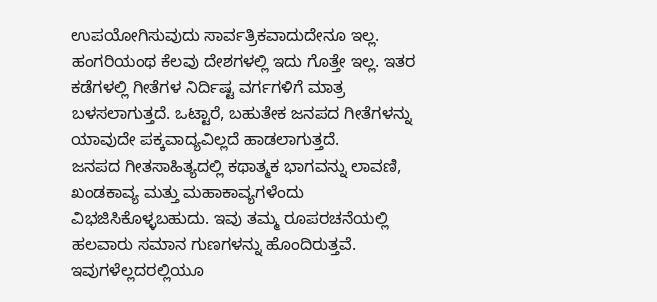ಉಪಯೋಗಿಸುವುದು ಸಾರ್ವತ್ರಿಕವಾದುದೇನೂ ಇಲ್ಲ. ಹಂಗರಿಯಂಥ ಕೆಲವು ದೇಶಗಳಲ್ಲಿ ಇದು ಗೊತ್ತೇ ಇಲ್ಲ. ಇತರ ಕಡೆಗಳಲ್ಲಿ ಗೀತೆಗಳ ನಿರ್ದಿಷ್ಟ ವರ್ಗಗಳಿಗೆ ಮಾತ್ರ ಬಳಸಲಾಗುತ್ತದೆ. ಒಟ್ಟಾರೆ, ಬಹುತೇಕ ಜನಪದ ಗೀತೆಗಳನ್ನು ಯಾವುದೇ ಪಕ್ಕವಾದ್ಯವಿಲ್ಲದೆ ಹಾಡಲಾಗುತ್ತದೆ.
ಜನಪದ ಗೀತಸಾಹಿತ್ಯದಲ್ಲಿ ಕಥಾತ್ಮಕ ಭಾಗವನ್ನು ಲಾವಣಿ, ಖಂಡಕಾವ್ಯ ಮತ್ತು ಮಹಾಕಾವ್ಯಗಳೆಂದು ವಿಭಜಿಸಿಕೊಳ್ಳಬಹುದು. ಇವು ತಮ್ಮ ರೂಪರಚನೆಯಲ್ಲಿ ಹಲವಾರು ಸಮಾನ ಗುಣಗಳನ್ನು ಹೊಂದಿರುತ್ತವೆ. ಇವುಗಳೆಲ್ಲದರಲ್ಲಿಯೂ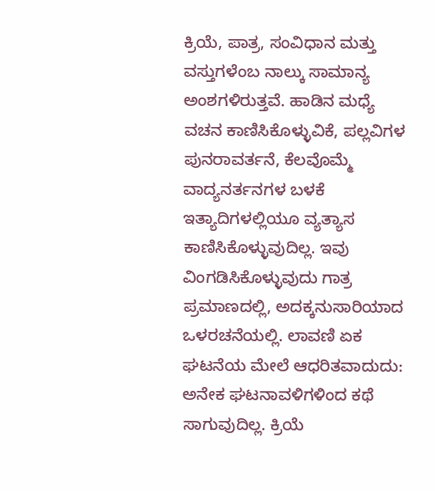ಕ್ರಿಯೆ, ಪಾತ್ರ, ಸಂವಿಧಾನ ಮತ್ತು ವಸ್ತುಗಳೆಂಬ ನಾಲ್ಕು ಸಾಮಾನ್ಯ ಅಂಶಗಳಿರುತ್ತವೆ. ಹಾಡಿನ ಮಧ್ಯೆ ವಚನ ಕಾಣಿಸಿಕೊಳ್ಳುವಿಕೆ, ಪಲ್ಲವಿಗಳ ಪುನರಾವರ್ತನೆ, ಕೆಲವೊಮ್ಮೆ ವಾದ್ಯನರ್ತನಗಳ ಬಳಕೆ ಇತ್ಯಾದಿಗಳಲ್ಲಿಯೂ ವ್ಯತ್ಯಾಸ ಕಾಣಿಸಿಕೊಳ್ಳುವುದಿಲ್ಲ. ಇವು ವಿಂಗಡಿಸಿಕೊಳ್ಳುವುದು ಗಾತ್ರ ಪ್ರಮಾಣದಲ್ಲಿ, ಅದಕ್ಕನುಸಾರಿಯಾದ ಒಳರಚನೆಯಲ್ಲಿ. ಲಾವಣಿ ಏಕ ಘಟನೆಯ ಮೇಲೆ ಆಧರಿತವಾದುದು: ಅನೇಕ ಘಟನಾವಳಿಗಳಿಂದ ಕಥೆ ಸಾಗುವುದಿಲ್ಲ. ಕ್ರಿಯೆ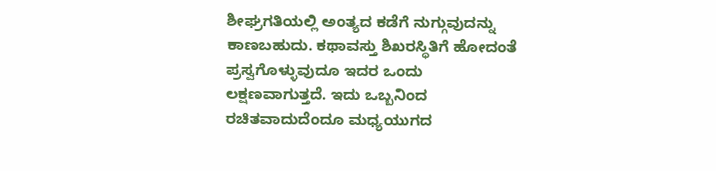ಶೀಘ್ರಗತಿಯಲ್ಲಿ ಅಂತ್ಯದ ಕಡೆಗೆ ನುಗ್ಗುವುದನ್ನು ಕಾಣಬಹುದು. ಕಥಾವಸ್ತು ಶಿಖರಸ್ಥಿತಿಗೆ ಹೋದಂತೆ ಪ್ರಸ್ವಗೊಳ್ಳುವುದೂ ಇದರ ಒಂದು ಲಕ್ಷಣವಾಗುತ್ತದೆ. ಇದು ಒಬ್ಬನಿಂದ ರಚಿತವಾದುದೆಂದೂ ಮಧ್ಯಯುಗದ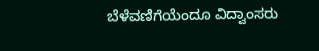ಬೆಳೆವಣಿಗೆಯೆಂದೂ ವಿದ್ವಾಂಸರು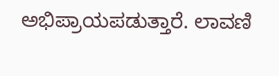ಅಭಿಪ್ರಾಯಪಡುತ್ತಾರೆ. ಲಾವಣಿ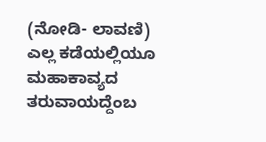(ನೋಡಿ- ಲಾವಣಿ) ಎಲ್ಲ ಕಡೆಯಲ್ಲಿಯೂ ಮಹಾಕಾವ್ಯದ ತರುವಾಯದ್ದೆಂಬ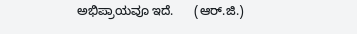ಅಭಿಪ್ರಾಯವೂ ಇದೆ.      (ಆರ್.ಜಿ.)